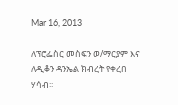Mar 16, 2013

ለፕሮፌስር መስፍን ወ/ማርያም እና ለዲቆን ዳንኤል ክብረት የቀረበ ሃሳብ፡፡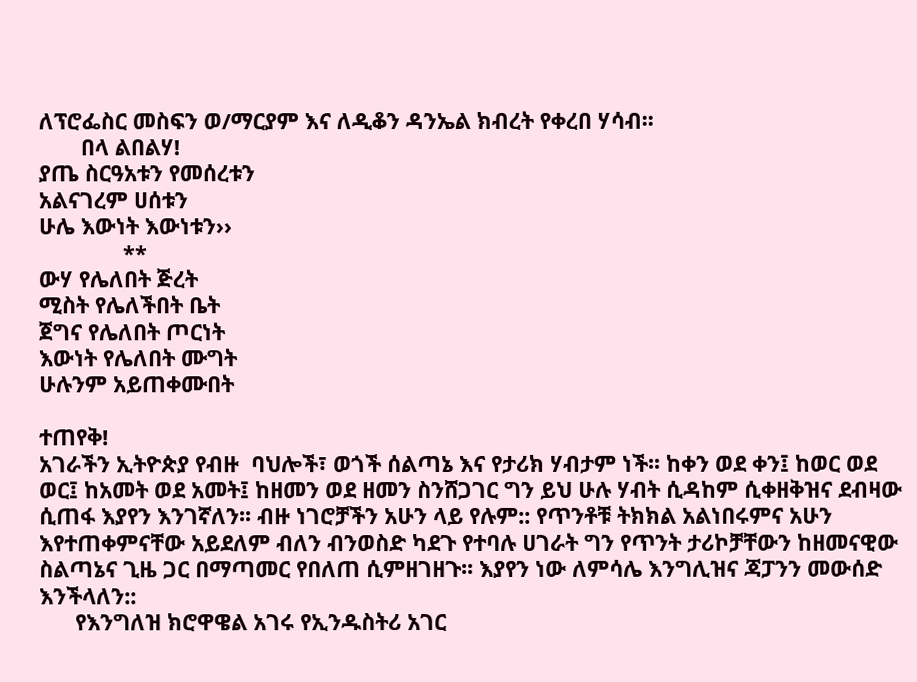ለፕሮፌስር መስፍን ወ/ማርያም እና ለዲቆን ዳንኤል ክብረት የቀረበ ሃሳብ፡፡
       በላ ልበልሃ!
ያጤ ስርዓአቱን የመሰረቱን
አልናገረም ሀሰቱን
ሁሌ እውነት እውነቱን››
              **
ውሃ የሌለበት ጅረት
ሚስት የሌለችበት ቤት
ጀግና የሌለበት ጦርነት
እውነት የሌለበት ሙግት
ሁሉንም አይጠቀሙበት

ተጠየቅ!
አገራችን ኢትዮጵያ የብዙ  ባህሎች፣ ወጎች ሰልጣኔ እና የታሪክ ሃብታም ነች፡፡ ከቀን ወደ ቀን፤ ከወር ወደ ወር፤ ከአመት ወደ አመት፤ ከዘመን ወደ ዘመን ስንሸጋገር ግን ይህ ሁሉ ሃብት ሲዳከም ሲቀዘቅዝና ደብዛው ሲጠፋ እያየን እንገኛለን፡፡ ብዙ ነገሮቻችን አሁን ላይ የሉም:: የጥንቶቹ ትክክል አልነበሩምና አሁን እየተጠቀምናቸው አይደለም ብለን ብንወስድ ካደጉ የተባሉ ሀገራት ግን የጥንት ታሪኮቻቸውን ከዘመናዊው ስልጣኔና ጊዜ ጋር በማጣመር የበለጠ ሲምዘገዘጉ፡፡ እያየን ነው ለምሳሌ እንግሊዝና ጃፓንን መውሰድ እንችላለን::
      የእንግለዝ ክሮዋዌል አገሩ የኢንዱስትሪ አገር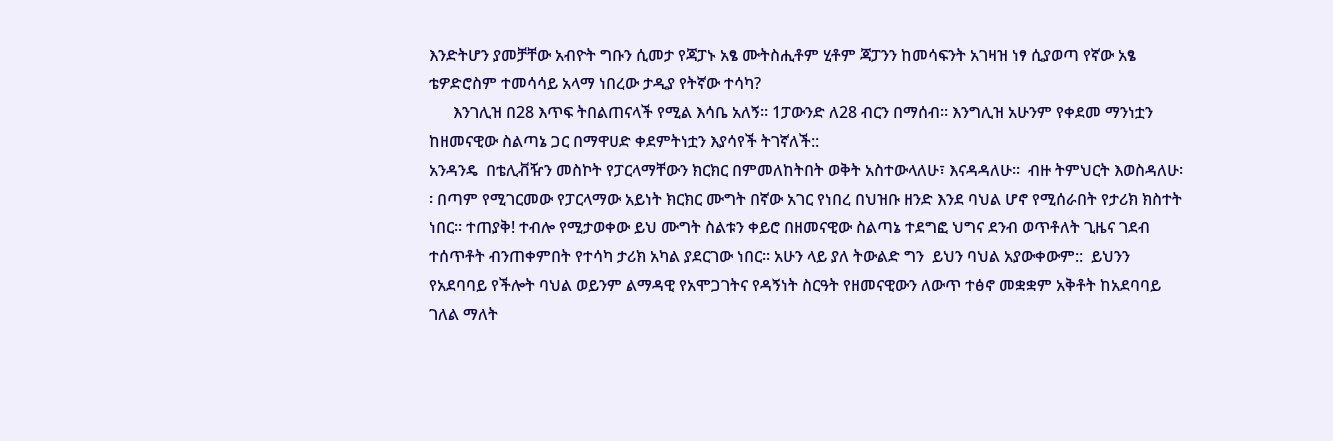እንድትሆን ያመቻቸው አብዮት ግቡን ሲመታ የጃፓኑ አፄ ሙትስሒቶም ሂቶም ጃፓንን ከመሳፍንት አገዛዝ ነፃ ሲያወጣ የኛው አፄ ቴዎድሮስም ተመሳሳይ አላማ ነበረው ታዲያ የትኛው ተሳካ?
      እንገሊዝ በ28 እጥፍ ትበልጠናላች የሚል እሳቤ አለኝ፡፡ 1ፓውንድ ለ28 ብርን በማሰብ፡፡ እንግሊዝ አሁንም የቀደመ ማንነቷን ከዘመናዊው ስልጣኔ ጋር በማዋሀድ ቀደምትነቷን እያሳየች ትገኛለች::
አንዳንዴ  በቴሊቭዥን መስኮት የፓርላማቸውን ክርክር በምመለከትበት ወቅት አስተውላለሁ፣ እናዳዳለሁ፡፡  ብዙ ትምህርት እወስዳለሁ፡፡ በጣም የሚገርመው የፓርላማው አይነት ክርክር ሙግት በኛው አገር የነበረ በህዝቡ ዘንድ እንደ ባህል ሆኖ የሚሰራበት የታሪክ ክስተት ነበር፡፡ ተጠያቅ! ተብሎ የሚታወቀው ይህ ሙግት ስልቱን ቀይሮ በዘመናዊው ስልጣኔ ተደግፎ ህግና ደንብ ወጥቶለት ጊዜና ገደብ ተሰጥቶት ብንጠቀምበት የተሳካ ታሪክ አካል ያደርገው ነበር፡፡ አሁን ላይ ያለ ትውልድ ግን  ይህን ባህል አያውቀውም::  ይህንን የአደባባይ የችሎት ባህል ወይንም ልማዳዊ የአሞጋገትና የዳኝነት ስርዓት የዘመናዊውን ለውጥ ተፅኖ መቋቋም አቅቶት ከአደባባይ ገለል ማለት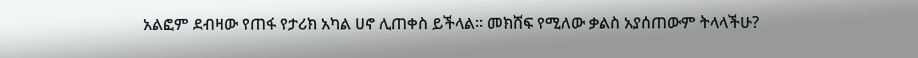አልፎም ደብዛው የጠፋ የታሪክ አካል ሀኖ ሊጠቀስ ይችላል፡፡ መክሸፍ የሚለው ቃልስ አያሰጠውም ትላላችሁ?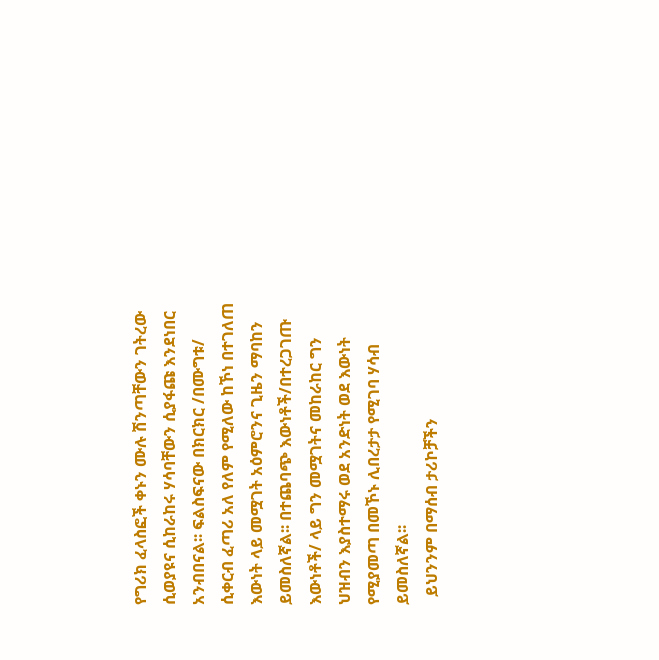የግሪክ ፈላስፎች ቀኑን ሙሉ ሽንጣቸውን ገትረው ሲወያዩና ሲከራከሩ ሃሳባቸውን ሲያፋጩ እንደነበር አንብበናል፡፡ ፍልስፍናው በክርክር /በሙግቱ/ ሲቀርብ ፈጣሪ አለ የለም የሚለው ከኾነ በተገለጠ እውነት ላይ መሟገት አዕምሮንና ጊዜን ማባከን ይመስለኛል፡፡ በተጨባጭ እውነቶች/በተረጋገጡ እውነቶች/ ላይ ግን መሟገትና መከራከር ግን ህዝብን እያስተማሩ ወደ አንድነት ወደ እውነት የሚያመጣ በመኾኑ ሊበረታታ የሚገባ ሃሳብ ይመስለኛል፡፡
  ይህንንም በማሰብ ታሪኮቻችን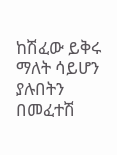ከሽፈው ይቅሩ ማለት ሳይሆን ያሉበትን በመፈተሽ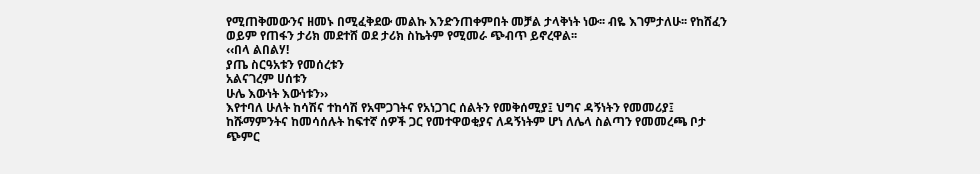የሚጠቅመውንና ዘመኑ በሚፈቅደው መልኩ እንድንጠቀምበት መቻል ታላቅነት ነው፡፡ ብዬ እገምታለሁ፡፡ የከሸፈን ወይም የጠፋን ታሪክ መደተሸ ወደ ታሪክ ስኬትም የሚመራ ጭብጥ ይኖረዋል፡፡
‹‹በላ ልበልሃ!
ያጤ ስርዓአቱን የመሰረቱን
አልናገረም ሀሰቱን
ሁሌ እውነት እውነቱን››
እየተባለ ሁለት ከሳሽና ተከሳሽ የአሞጋገትና የአነጋገር ሰልትን የመቅሰሚያ፤ ህግና ዳኝነትን የመመሪያ፤ ከሹማምንትና ከመሳሰሉት ከፍተኛ ሰዎች ጋር የመተዋወቂያና ለዳኝነትም ሆነ ለሌላ ስልጣን የመመረጫ ቦታ ጭምር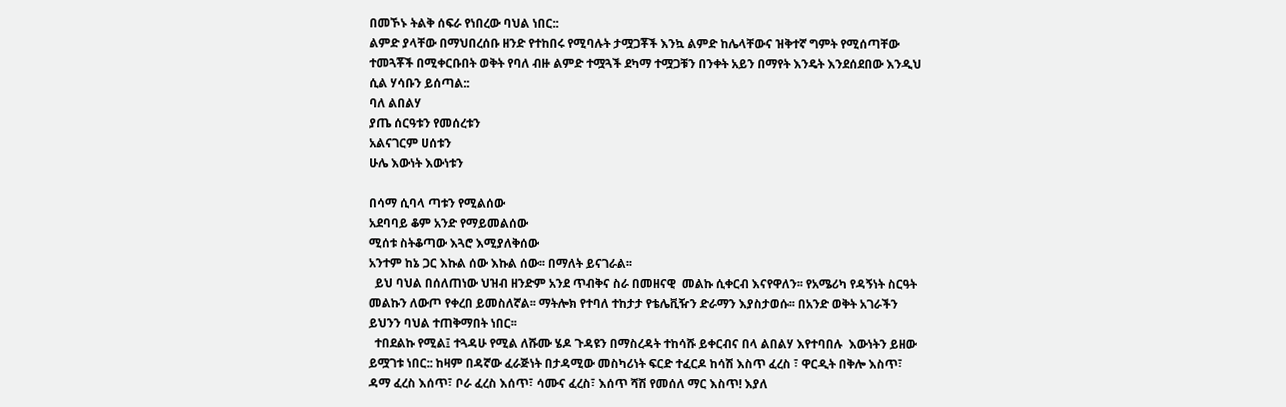በመኾኑ ትልቅ ሰፍራ የነበረው ባህል ነበር::
ልምድ ያላቸው በማህበረሰቡ ዘንድ የተከበሩ የሚባሉት ታሟጋቾች እንኳ ልምድ ከሌላቸውና ዝቅተኛ ግምት የሚሰጣቸው ተመጓቾች በሚቀርቡበት ወቅት የባለ ብዙ ልምድ ተሟጓች ደካማ ተሟጋቹን በንቀት አይን በማየት እንዴት እንደሰደበው እንዲህ ሲል ሃሳቡን ይሰጣል::
ባለ ልበልሃ
ያጤ ሰርዓቱን የመሰረቱን
አልናገርም ሀሰቱን
ሁሌ እውነት እውነቱን

በሳማ ሲባላ ጣቱን የሚልሰው
አደባባይ ቆም አንድ የማይመልሰው
ሚሰቱ ስትቆጣው እጓሮ እሚያለቅሰው
አንተም ከኔ ጋር እኩል ሰው እኩል ሰው፡፡ በማለት ይናገራል፡፡
  ይህ ባህል በሰለጠነው ህዝብ ዘንድም አንደ ጥብቅና ስራ በመዘናዊ  መልኩ ሲቀርብ እናየዋለን፡፡ የአሜሪካ የዳኝነት ስርዓት መልኩን ለውጦ የቀረበ ይመስለኛል፡፡ ማትሎክ የተባለ ተከታታ የቴሌቪዥን ድራማን እያስታወሱ፡፡ በአንድ ወቅት አገራችን ይህንን ባህል ተጠቅማበት ነበር፡፡
  ተበደልኩ የሚል፤ ተጓዳሁ የሚል ለሹሙ ሄዶ ጉዳዩን በማስረዳት ተከሳሹ ይቀርብና በላ ልበልሃ እየተባበሉ  እውነትን ይዘው ይሟገቱ ነበር:: ከዛም በዳኛው ፈራጅነት በታዳሚው መስካሪነት ፍርድ ተፈርዶ ከሳሽ እስጥ ፈረስ ፣ ዋርዲት በቅሎ እስጥ፣ ዳማ ፈረስ እሰጥ፣ ቦራ ፈረስ እሰጥ፣ ሳሙና ፈረስ፣ እሰጥ ሻሽ የመሰለ ማር እስጥ! እያለ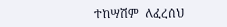ተከሣሽም  ለፈረሰህ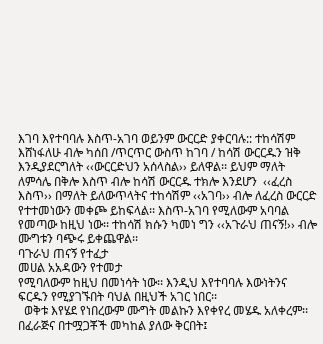እገባ እየተባባሉ እስጥ-አገባ ወይንም ውርርድ ያቀርባሉ:: ተከሳሽም እሸነፋለሁ ብሎ ካሰበ /ጥርጥር ውስጥ ከገባ / ከሳሽ ውርርዱን ዝቅ እንዲያደርግለት ‹‹ውርርድህን አሰላስል›› ይለዋል፡፡ ይህም ማለት ለምሳሌ በቅሎ እስጥ ብሎ ከሳሽ ውርርዱ ተክሎ እንደሆን  ‹‹ፈረስ እስጥ›› በማለት ይለውጥላትና ተከሳሽም ‹‹አገባ›› ብሎ ለፈረስ ውርርድ የተተመነውን መቀጮ ይከፍላል፡፡ እስጥ-አገባ የሚለውም አባባል የመጣው ከዚህ ነው፡፡ ተከሳሽ ክሱን ካመነ ግን ‹‹አጉራህ ጠናኝ!›› ብሎ ሙግቱን ባጭሩ ይቀጨዋል፡፡
ባጉራህ ጠናኝ የተፈታ
መሀል አአዳውን የተመታ
የሚባለውም ከዚህ በመነሳት ነው፡፡ እንዲህ እየተባባሉ እውነትንና ፍርዱን የሚያገኙበት ባህል በዚህች አገር ነበር፡፡
  ወቅቱ እየሄደ የነበረውም ሙግት መልኩን እየቀየረ መሄዱ አለቀረም፡፡ በፈራጅና በተሟጋቾች መካከል ያለው ቅርበት፤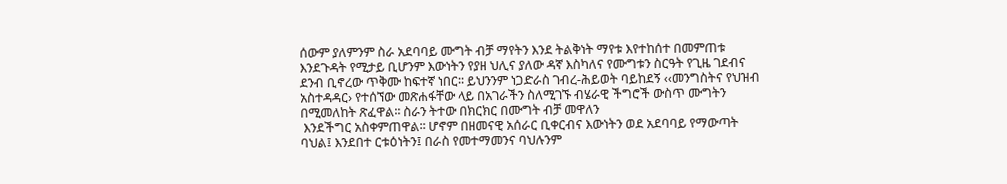ሰውም ያለምንም ስራ አደባባይ ሙግት ብቻ ማየትን እንደ ትልቅነት ማየቱ እየተከሰተ በመምጠቱ እንደጉዳት የሚታይ ቢሆንም እውነትን የያዘ ህሊና ያለው ዳኛ እስካለና የሙግቱን ስርዓት የጊዜ ገደብና ደንብ ቢኖረው ጥቅሙ ከፍተኛ ነበር፡፡ ይህንንም ነጋድራስ ገብረ-ሕይወት ባይከደኝ ‹‹መንግስትና የህዝብ አስተዳዳር› የተሰኘው መጽሐፋቸው ላይ በአገራችን ስለሚገኙ ብሄራዊ ችግሮች ውስጥ ሙግትን በሚመለከት ጽፈዋል፡፡ ስራን ትተው በክርክር በሙግት ብቻ መዋለን
 እንደችግር አስቀምጠዋል፡፡ ሆኖም በዘመናዊ አሰራር ቢቀርብና እውነትን ወደ አደባባይ የማውጣት ባህል፤ እንደበተ ርቱዕነትን፤ በራስ የመተማመንና ባህሉንም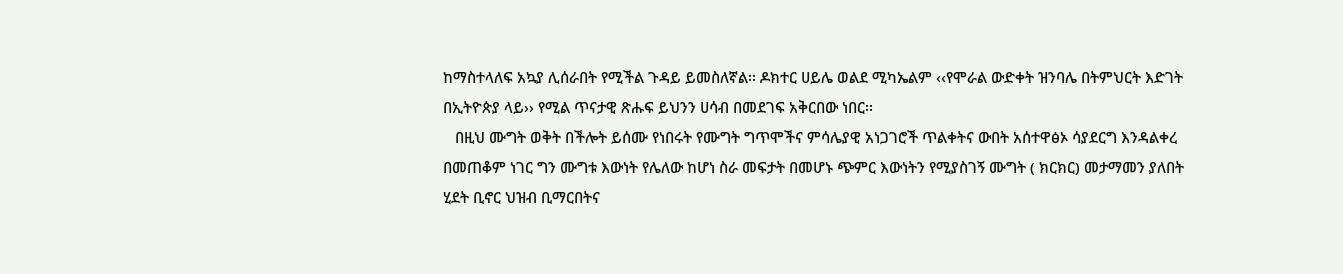ከማስተላለፍ አኳያ ሊሰራበት የሚችል ጉዳይ ይመስለኛል፡፡ ዶክተር ሀይሌ ወልደ ሚካኤልም ‹‹የሞራል ውድቀት ዝንባሌ በትምህርት እድገት በኢትዮጵያ ላይ›› የሚል ጥናታዊ ጽሑፍ ይህንን ሀሳብ በመደገፍ አቅርበው ነበር፡፡
   በዚህ ሙግት ወቅት በችሎት ይሰሙ የነበሩት የሙግት ግጥሞችና ምሳሌያዊ አነጋገሮች ጥልቀትና ውበት አሰተዋፅኦ ሳያደርግ እንዳልቀረ በመጠቆም ነገር ግን ሙግቱ እውነት የሌለው ከሆነ ስራ መፍታት በመሆኑ ጭምር እውነትን የሚያስገኝ ሙግት ( ክርክር) መታማመን ያለበት ሂደት ቢኖር ህዝብ ቢማርበትና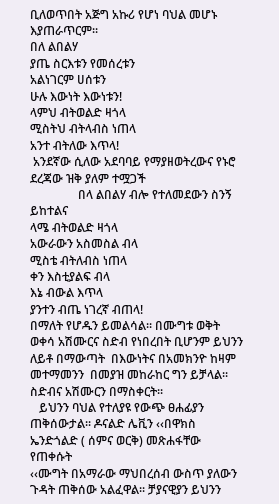ቢለወጥበት አጅግ አኩሪ የሆነ ባህል መሆኑ እያጠራጥርም፡፡
በለ ልበልሃ
ያጤ ስርእቱን የመሰረቱን
አልነገርም ሀሰቱን
ሁሉ እውነት እውነቱን!
ላምህ ብትወልድ ዛጎላ
ሚስትህ ብትላብስ ነጠላ
አንተ ብትለው እጥላ!
 አንደኛው ሲለው አደባባይ የማያዘወትረውና የኑሮ ደረጃው ዝቅ ያለም ተሟጋች
                በላ ልበልሃ ብሎ የተለመደውን ስንኝ ይከተልና
ላሜ ብትወልድ ዛጎላ
አውራውን አስመስል ብላ
ሚስቴ ብትለብስ ነጠላ
ቀን እስቲያልፍ ብላ
እኔ ብውል እጥላ
ያንተን ብጤ ነገረኛ ብጠላ!
በማለት የሆዱን ይመልሳል፡፡ በሙግቱ ወቅት ወቀሳ አሽሙርና ስድብ የነበረበት ቢሆንም ይህንን ለይቶ በማውጣት  በእውነትና በአመክንዮ ከዛም መተማመንን  በመያዝ መከራከር ግን ይቻላል፡፡ ስድብና አሽሙርን በማስቀርት፡፡
   ይህንን ባህል የተለያዩ የውጭ ፀሐፊያን ጠቅሰውታል፡፡ ዶናልድ ሌቪን ‹‹በዋክስ ኤንድጎልድ ( ሰምና ወርቅ) መጽሐፋቸው የጠቀሱት
‹‹ሙግት በአማራው ማህበረሰብ ውስጥ ያለውን ጉዳት ጠቅሰው አልፈዋል፡፡ ቻያናዊያን ይህንን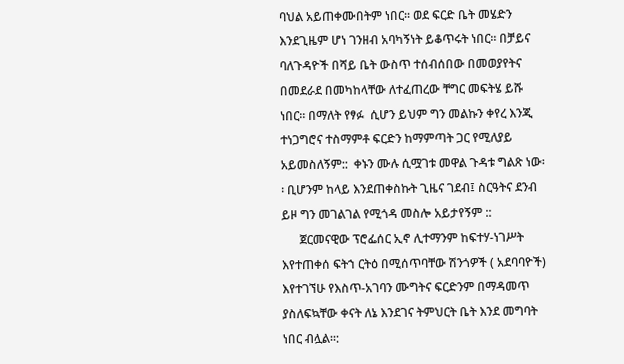ባህል አይጠቀሙበትም ነበር፡፡ ወደ ፍርድ ቤት መሄድን እንደጊዜም ሆነ ገንዘብ አባካኝነት ይቆጥሩት ነበር፡፡ በቻይና ባለጉዳዮች በሻይ ቤት ውስጥ ተሰብሰበው በመወያየትና በመደራደ በመካከላቸው ለተፈጠረው ቸግር መፍትሄ ይሹ ነበር፡፡ በማለት የፃፉ  ሲሆን ይህም ግን መልኩን ቀየረ እንጂ ተነጋግሮና ተስማምቶ ፍርድን ከማምጣት ጋር የሚለያይ አይመስለኝም::  ቀኑን ሙሉ ሲሟገቱ መዋል ጉዳቱ ግልጽ ነው፡፡ ቢሆንም ከላይ እንደጠቀስኩት ጊዜና ገደብ፤ ስርዓትና ደንብ ይዞ ግን መገልገል የሚጎዳ መስሎ አይታየኝም ::
      ጀርመናዊው ፕሮፌሰር ኢኖ ሊተማንም ከፍተሃ-ነገሥት እየተጠቀሰ ፍትኀ ርትዕ በሚሰጥባቸው ሽንጎዎች ( አደባባዮች) እየተገኘሁ የእስጥ-አገባን ሙግትና ፍርድንም በማዳመጥ ያስለፍኳቸው ቀናት ለኔ እንደገና ትምህርት ቤት እንደ መግባት ነበር ብሏል፡፡: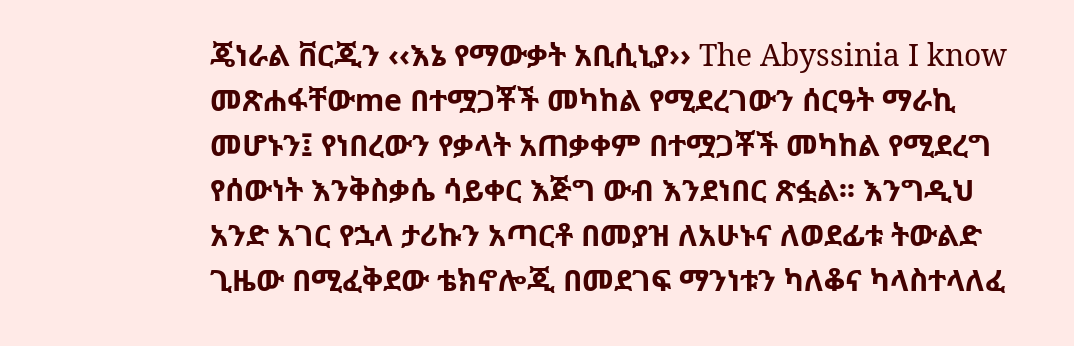ጄነራል ቨርጂን ‹‹እኔ የማውቃት አቢሲኒያ›› The Abyssinia I know መጽሐፋቸውme በተሟጋቾች መካከል የሚደረገውን ሰርዓት ማራኪ መሆኑን፤ የነበረውን የቃላት አጠቃቀም በተሟጋቾች መካከል የሚደረግ የሰውነት እንቅስቃሴ ሳይቀር እጅግ ውብ እንደነበር ጽፏል፡፡ እንግዲህ አንድ አገር የኋላ ታሪኩን አጣርቶ በመያዝ ለአሁኑና ለወደፊቱ ትውልድ ጊዜው በሚፈቅደው ቴክኖሎጂ በመደገፍ ማንነቱን ካለቆና ካላስተላለፈ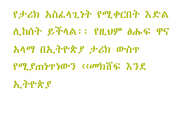የታሪክ አስፈላጊነት የሚቀርበት እድል ሊከሰት ይችላል፡፡ የዚህም ፅሑፍ ዋና አላማ በኢትዮጵያ ታሪክ ውስጥ የሚያጠነጥነውን ‹‹መክሸፍ እንደ ኢትዮጵያ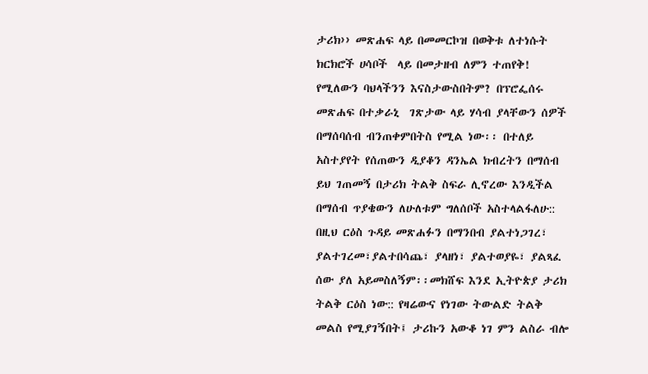ታሪክ›› መጽሐፍ ላይ በመመርኮዝ በወቅቱ ለተነሱት ክርክሮች ሀሳቦች  ላይ በመታዘብ ለምን ተጠየቅ! የሚለውን ባህላችንን እናስታውስበትም? በፕሮፌሰሩ መጽሐፍ በተቃራኒ  ገጽታው ላይ ሃሳብ ያላቸውን ሰዎች በማሰባሰብ ብንጠቀምበትስ የሚል ነው፡፡ በተለይ አስተያየት የሰጠውን ዲያቆን ዳንኤል ክብረትን በማሰብ ይህ ገጠመኝ በታሪክ ትልቅ ስፍራ ሊኖረው እንዲችል በማሰብ ጥያቄውን ለሁለቱም ግለሰቦች አስተላልፋለሁ:: በዚህ ርዕስ ጉዳይ መጽሐፉን በማንበብ ያልተነጋገረ፣ ያልተገረመ፣ያልተበሳጨ፣ ያላዘነ፣ ያልተወያዬ፣ ያልጻፈ ሰው ያለ አይመስለኝም፡፡መክሸፍ እንደ ኢትዮጵያ ታሪክ ትልቅ ርዕስ ነው:: የዛሬውና የነገው ትውልድ ትልቅ መልስ የሚያገኝበት፤ ታሪኩን አውቆ ነገ ምን ልስራ ብሎ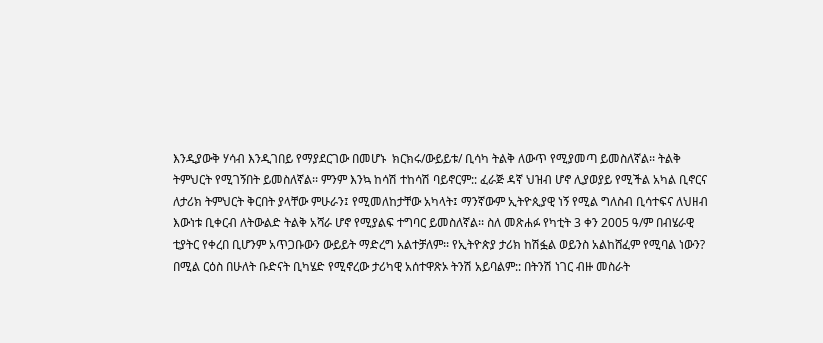እንዲያውቅ ሃሳብ እንዲገበይ የማያደርገው በመሆኑ  ክርክሩ/ውይይቱ/ ቢሳካ ትልቅ ለውጥ የሚያመጣ ይመስለኛል፡፡ ትልቅ ትምህርት የሚገኝበት ይመስለኛል፡፡ ምንም እንኳ ከሳሽ ተከሳሽ ባይኖርም:: ፈራጅ ዳኛ ህዝብ ሆኖ ሊያወያይ የሚችል አካል ቢኖርና ለታሪክ ትምህርት ቅርበት ያላቸው ምሁራን፤ የሚመለከታቸው አካላት፤ ማንኛውም ኢትዮጲያዊ ነኝ የሚል ግለስብ ቢሳተፍና ለህዘብ እውነቱ ቢቀርብ ለትውልድ ትልቅ አሻራ ሆኖ የሚያልፍ ተግባር ይመስለኛል፡፡ ስለ መጽሐፉ የካቲት 3 ቀን 2005 ዓ/ም በብሄራዊ ቲያትር የቀረበ ቢሆንም አጥጋቡውን ውይይት ማድረግ አልተቻለም፡፡ የኢትዮጵያ ታሪክ ከሽፏል ወይንስ አልከሸፈም የሚባል ነውን? በሚል ርዕስ በሁለት ቡድናት ቢካሄድ የሚኖረው ታሪካዊ አሰተዋጽኦ ትንሽ አይባልም:: በትንሽ ነገር ብዙ መስራት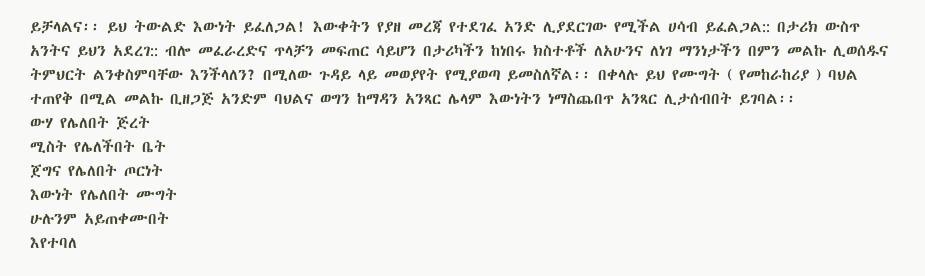ይቻላልና፡፡ ይህ ትውልድ እውነት ይፈለጋል! እውቀትን የያዘ መረጃ የተደገፈ አንድ ሊያደርገው የሚችል ሀሳብ ይፈልጋል:: በታሪክ ውስጥ አንትና ይህን አደረገ:: ብሎ መፈራረድና ጥላቻን መፍጠር ሳይሆን በታሪካችን ከነበሩ ክስተቶች ለአሁንና ለነገ ማንነታችን በምን መልኩ ሊወሰዱና ትምህርት ልንቀስምባቸው እንችላለን? በሚለው ጉዳይ ላይ መወያየት የሚያወጣ ይመስለኛል፡፡ በቀላሉ ይህ የሙግት ( የመከራከሪያ ) ባህል ተጠየቅ በሚል መልኩ ቢዘጋጅ አንድም ባህልና ወግን ከማዳን አንጻር ሌላም እውነትን ነማስጨበጥ አንጻር ሊታሰብበት ይገባል፡፡
ውሃ የሌለበት ጅረት
ሚስት የሌለችበት ቤት
ጀግና የሌለበት ጦርነት
እውነት የሌለበት ሙግት
ሁሉንም አይጠቀሙበት
እየተባለ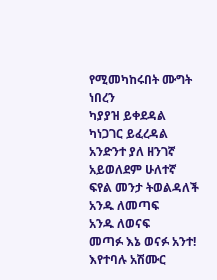የሚመካከሩበት ሙግት ነበረን
ካያያዝ ይቀደዳል
ካነጋገር ይፈረዳል
አንድንተ ያለ ዘንገኛ
አይወለደም ሁለተኛ
ፍየል መንታ ትወልዳለች
አንዱ ለመጣፍ
አንዱ ለወናፍ
መጣፉ እኔ ወናፉ አንተ!
እየተባሉ አሽሙር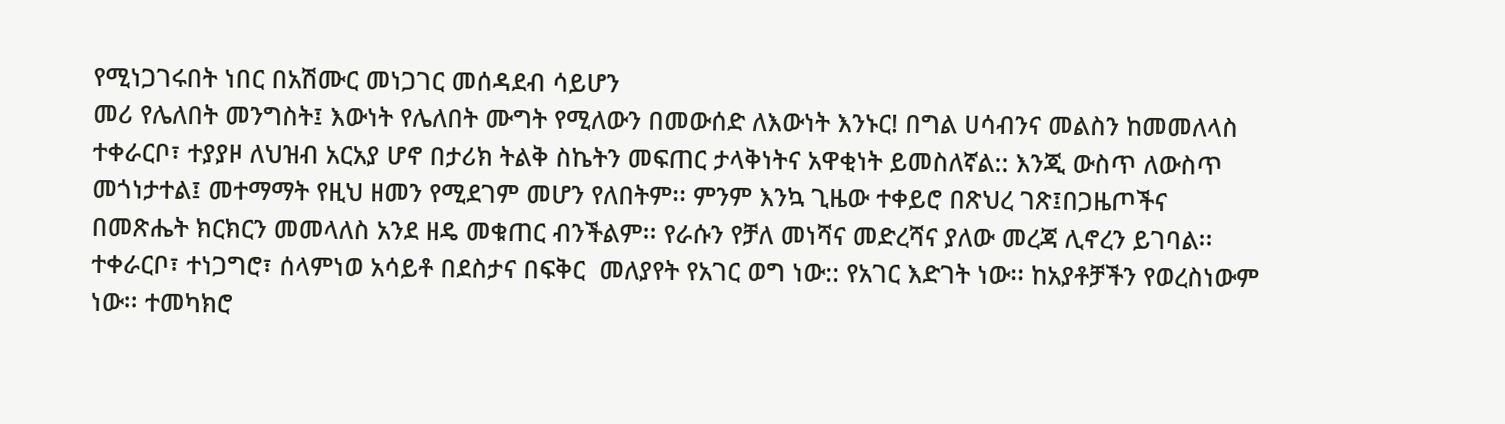የሚነጋገሩበት ነበር በአሽሙር መነጋገር መሰዳደብ ሳይሆን
መሪ የሌለበት መንግስት፤ እውነት የሌለበት ሙግት የሚለውን በመውሰድ ለእውነት እንኑር! በግል ሀሳብንና መልስን ከመመለላስ ተቀራርቦ፣ ተያያዞ ለህዝብ አርአያ ሆኖ በታሪክ ትልቅ ስኬትን መፍጠር ታላቅነትና አዋቂነት ይመስለኛል:: እንጂ ውስጥ ለውስጥ መጎነታተል፤ መተማማት የዚህ ዘመን የሚደገም መሆን የለበትም፡፡ ምንም እንኳ ጊዜው ተቀይሮ በጽህረ ገጽ፤በጋዜጦችና በመጽሔት ክርክርን መመላለስ አንደ ዘዴ መቁጠር ብንችልም፡፡ የራሱን የቻለ መነሻና መድረሻና ያለው መረጃ ሊኖረን ይገባል፡፡ ተቀራርቦ፣ ተነጋግሮ፣ ሰላምነወ አሳይቶ በደስታና በፍቅር  መለያየት የአገር ወግ ነው:: የአገር እድገት ነው፡፡ ከአያቶቻችን የወረስነውም ነው፡፡ ተመካክሮ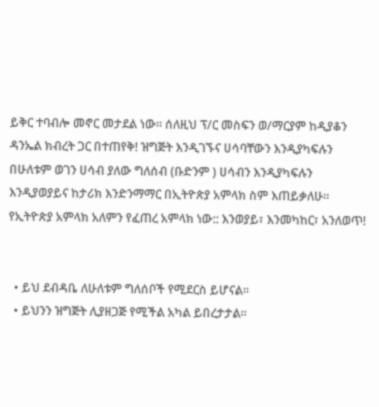ይቅር ተባብሎ መኖር መታደል ነው፡፡ ሰለዚህ ፕ/ር መስፍን ወ/ማርያም ከዲያቆን ዳንኤል ክብረት ጋር በተጠየቅ! ዝግጅት እንዲገኙና ሀሳባቸውን እንዲያካፍሉን በሁለቱም ወገን ሀሳብ ያለው ግለሰብ (ቡድንም ) ሀሳብን እንዲያካፍሉን እንዲያወያይና ከታሪክ እንድንማማር በኢትዮጵያ አምላክ ስም እጠይቃለሁ፡፡ የኢትዮጵያ አምላክ አለምን የፈጠረ አምላክ ነው:: እንወያይ፣ እንመካከር፣ አንለወጥ!


  • ይህ ደብዳቤ ለሁለቱም ግለሰቦች የሚደርስ ይሆናል፡፡
  • ይህንን ዝግጅት ሊያዘጋጅ የሚችል አካል ይበረታታል፡፡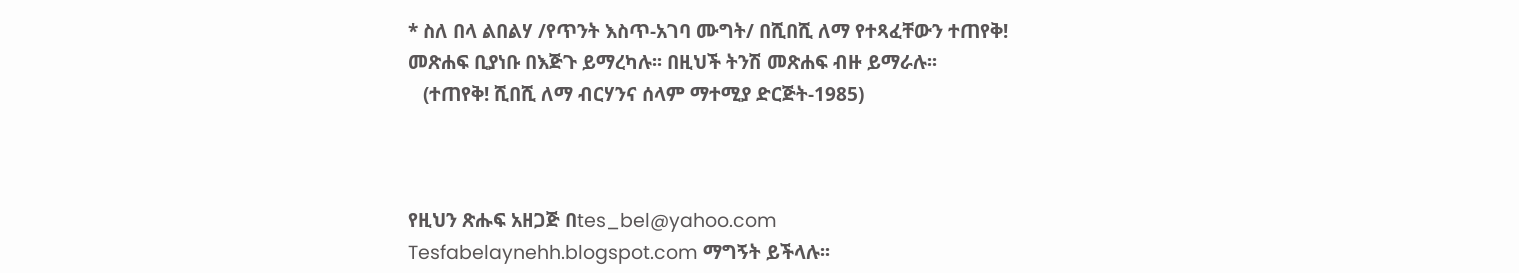* ስለ በላ ልበልሃ /የጥንት እስጥ-አገባ ሙግት/ በሺበሺ ለማ የተጻፈቸውን ተጠየቅ! መጽሐፍ ቢያነቡ በእጅጉ ይማረካሉ፡፡ በዚህች ትንሽ መጽሐፍ ብዙ ይማራሉ፡፡
   (ተጠየቅ! ሺበሺ ለማ ብርሃንና ሰላም ማተሚያ ድርጅት-1985)



የዚህን ጽሑፍ አዘጋጅ በtes_bel@yahoo.com
Tesfabelaynehh.blogspot.com ማግኝት ይችላሉ፡፡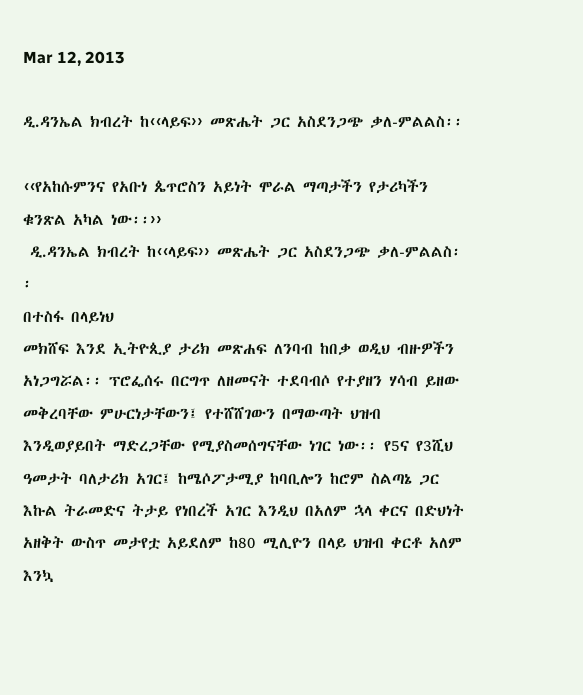Mar 12, 2013

ዲ.ዳንኤል ክብረት ከ‹‹ላይፍ›› መጽሔት ጋር አስደንጋጭ ቃለ-ምልልስ፡፡

‹‹የአከሱምንና የአቡነ ጴጥሮስን አይነት ሞራል ማጣታችን የታሪካችን ቁንጽል አካል ነው፡፡››
 ዲ.ዳንኤል ክብረት ከ‹‹ላይፍ›› መጽሔት ጋር አስደንጋጭ ቃለ-ምልልስ፡፡
በተስፋ በላይነህ
መክሸፍ እንደ ኢትዮጲያ ታሪክ መጽሐፍ ለንባብ ከበቃ ወዲህ ብዙዎችን አነጋግሯል፡፡ ፕሮፌሰሩ በርግጥ ለዘመናት ተደባብሶ የተያዘን ሃሳብ ይዘው መቅረባቸው ምሁርነታቸውን፤ የተሸሸገውን በማውጣት ህዝብ እንዲወያይበት ማድረጋቸው የሚያስመሰግናቸው ነገር ነው፡፡ የ5ና የ3ሺህ ዓመታት ባለታሪክ አገር፤ ከሜሶፖታሚያ ከባቢሎን ከሮም ስልጣኔ ጋር እኩል ትራመድና ትታይ የነበረች አገር እንዲህ በአለም ኋላ ቀርና በድህነት አዘቅት ውስጥ መታየቷ አይደለም ከ80 ሚሊዮን በላይ ህዝብ ቀርቶ አለም እንኳ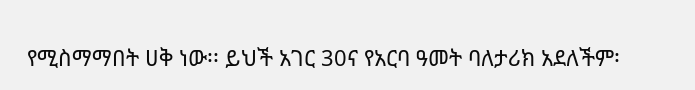የሚስማማበት ሀቅ ነው፡፡ ይህች አገር 30ና የአርባ ዓመት ባለታሪክ አደለችም፡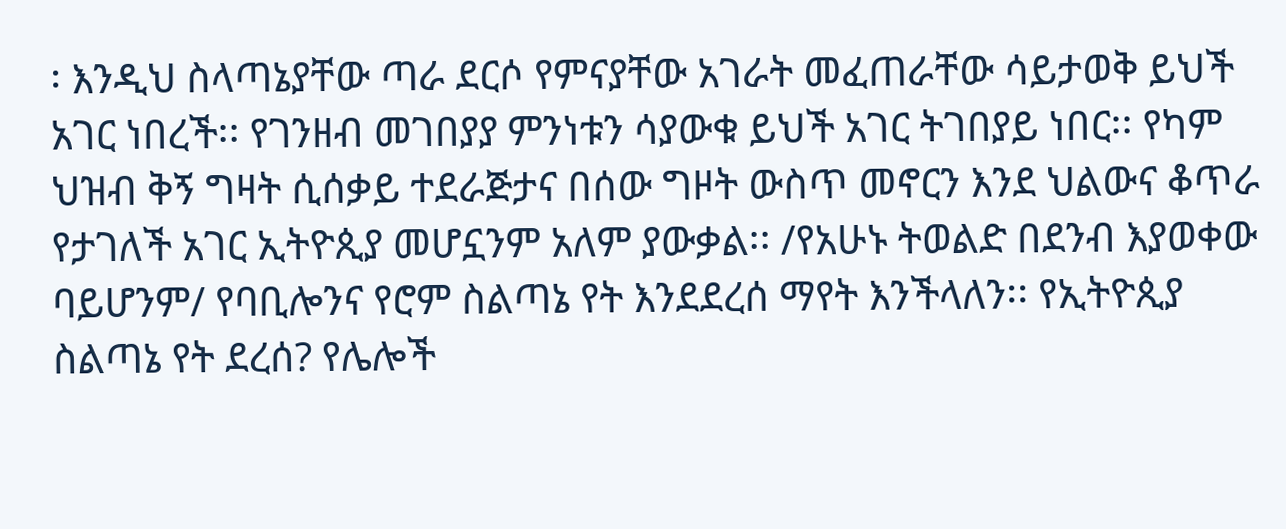፡ እንዲህ ስላጣኔያቸው ጣራ ደርሶ የምናያቸው አገራት መፈጠራቸው ሳይታወቅ ይህች አገር ነበረች፡፡ የገንዘብ መገበያያ ምንነቱን ሳያውቁ ይህች አገር ትገበያይ ነበር፡፡ የካም ህዝብ ቅኝ ግዛት ሲሰቃይ ተደራጅታና በሰው ግዞት ውስጥ መኖርን እንደ ህልውና ቆጥራ የታገለች አገር ኢትዮጲያ መሆኗንም አለም ያውቃል፡፡ /የአሁኑ ትወልድ በደንብ እያወቀው ባይሆንም/ የባቢሎንና የሮም ስልጣኔ የት እንደደረሰ ማየት እንችላለን፡፡ የኢትዮጲያ ስልጣኔ የት ደረሰ? የሌሎች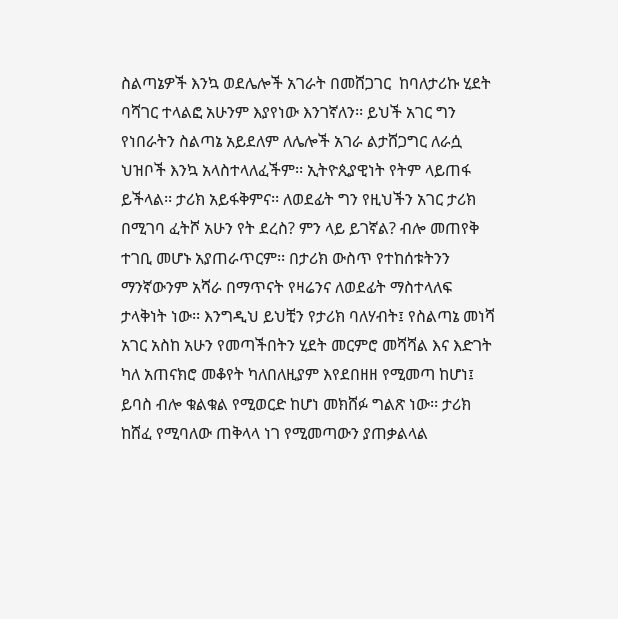ስልጣኔዎች እንኳ ወደሌሎች አገራት በመሸጋገር  ከባለታሪኩ ሂደት ባሻገር ተላልፎ አሁንም እያየነው እንገኛለን፡፡ ይህች አገር ግን የነበራትን ስልጣኔ አይደለም ለሌሎች አገራ ልታሸጋግር ለራሷ ህዝቦች እንኳ አላስተላለፈችም፡፡ ኢትዮጲያዊነት የትም ላይጠፋ ይችላል፡፡ ታሪክ አይፋቅምና፡፡ ለወደፊት ግን የዚህችን አገር ታሪክ በሚገባ ፈትሾ አሁን የት ደረስ? ምን ላይ ይገኛል? ብሎ መጠየቅ ተገቢ መሆኑ አያጠራጥርም፡፡ በታሪክ ውስጥ የተከሰቱትንን ማንኛውንም አሻራ በማጥናት የዛሬንና ለወደፊት ማስተላለፍ ታላቅነት ነው፡፡ እንግዲህ ይህቺን የታሪክ ባለሃብት፤ የስልጣኔ መነሻ  አገር አስከ አሁን የመጣችበትን ሂደት መርምሮ መሻሻል እና እድገት ካለ አጠናክሮ መቆየት ካለበለዚያም እየደበዘዘ የሚመጣ ከሆነ፤ ይባስ ብሎ ቁልቁል የሚወርድ ከሆነ መክሸፉ ግልጽ ነው፡፡ ታሪክ ከሸፈ የሚባለው ጠቅላላ ነገ የሚመጣውን ያጠቃልላል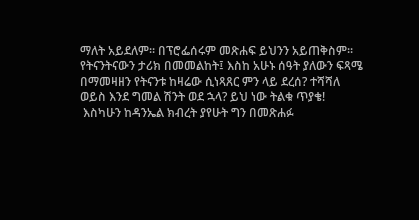ማለት አይደለም፡፡ በፕሮፌሰሩም መጽሐፍ ይህንን አይጠቅስም፡፡ የትናንትናውን ታሪክ በመመልከት፤ እስከ አሁኑ ሰዓት ያለውን ፍጻሜ በማመዛዘን የትናንቱ ከዛሬው ሲነጻጸር ምን ላይ ደረሰ? ተሻሻለ ወይስ እንደ ግመል ሽንት ወደ ኋላ? ይህ ነው ትልቁ ጥያቄ!
 እስካሁን ከዳንኤል ክብረት ያየሁት ግን በመጽሐፉ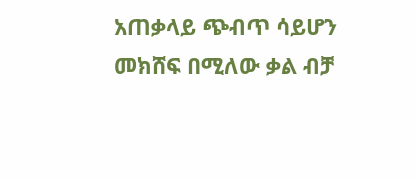አጠቃላይ ጭብጥ ሳይሆን መክሸፍ በሚለው ቃል ብቻ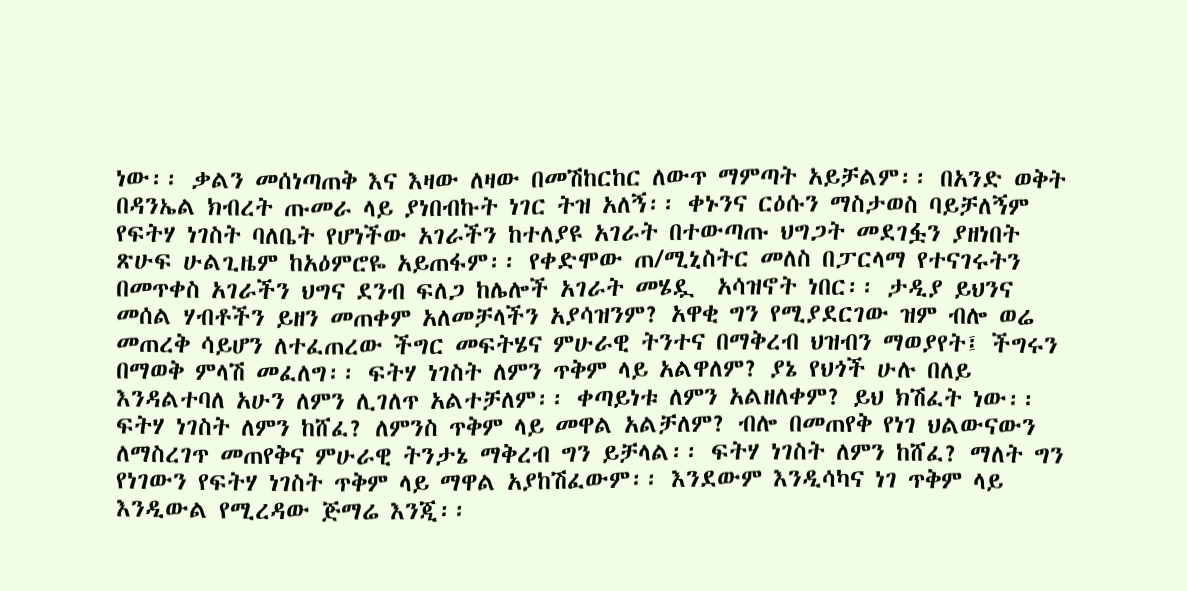ነው፡፡ ቃልን መሰነጣጠቅ እና እዛው ለዛው በመሽከርከር ለውጥ ማምጣት አይቻልም፡፡ በአንድ ወቅት በዳንኤል ክብረት ጡመራ ላይ ያነበብኩት ነገር ትዝ አለኝ፡፡ ቀኑንና ርዕሱን ማስታወስ ባይቻለኝም የፍትሃ ነገስት ባለቤት የሆነችው አገራችን ከተለያዩ አገራት በተውጣጡ ህግጋት መደገፏን ያዘነበት ጽሁፍ ሁልጊዜም ከአዕምሮዬ አይጠፋም፡፡ የቀድሞው ጠ/ሚኒስትር መለስ በፓርላማ የተናገሩትን በመጥቀስ አገራችን ህግና ደንብ ፍለጋ ከሌሎች አገራት መሄዷ  አሳዝኖት ነበር፡፡ ታዲያ ይህንና መሰል ሃብቶችን ይዘን መጠቀም አለመቻላችን አያሳዝንም? አዋቂ ግን የሚያደርገው ዝም ብሎ ወሬ መጠረቅ ሳይሆን ለተፈጠረው ችግር መፍትሄና ምሁራዊ ትንተና በማቅረብ ህዝብን ማወያየት፤ ችግሩን በማወቅ ምላሽ መፈለግ፡፡ ፍትሃ ነገስት ለምን ጥቅም ላይ አልዋለም? ያኔ የህጎች ሁሉ በለይ እንዳልተባለ አሁን ለምን ሊገለጥ አልተቻለም፡፡ ቀጣይነቱ ለምን አልዘለቀም? ይህ ክሽፈት ነው፡፡ ፍትሃ ነገስት ለምን ከሸፈ? ለምንስ ጥቅም ላይ መዋል አልቻለም? ብሎ በመጠየቅ የነገ ህልውናውን ለማስረገጥ መጠየቅና ምሁራዊ ትንታኔ ማቅረብ ግን ይቻላል፡፡ ፍትሃ ነገስት ለምን ከሸፈ? ማለት ግን የነገውን የፍትሃ ነገስት ጥቅም ላይ ማዋል አያከሽፈውም፡፡ እንደውም እንዲሳካና ነገ ጥቅም ላይ እንዲውል የሚረዳው ጅማሬ እንጂ፡፡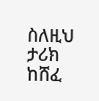ስለዚህ ታሪክ ከሸፈ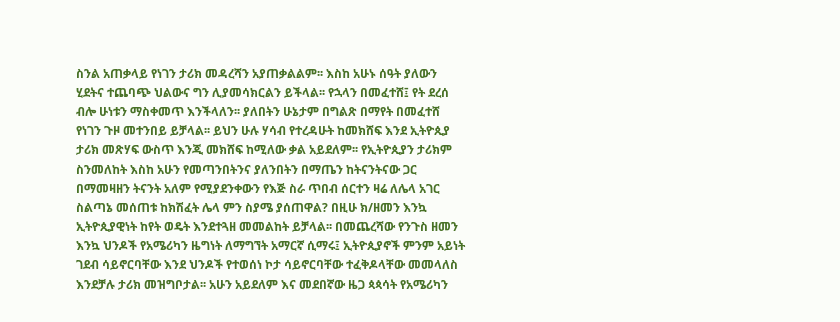ስንል አጠቃላይ የነገን ታሪክ መዳረሻን አያጠቃልልም፡፡ እስከ አሁኑ ሰዓት ያለውን ሂደትና ተጨባጭ ህልውና ግን ሊያመሳክርልን ይችላል፡፡ የኋላን በመፈተሸ፤ የት ደረሰ ብሎ ሁነቱን ማስቀመጥ እንችላለን፡፡ ያለበትን ሁኔታም በግልጽ በማየት በመፈተሸ የነገን ጉዞ መተንበይ ይቻላል፡፡ ይህን ሁሉ ሃሳብ የተረዳሁት ከመክሸፍ እንደ ኢትዮጲያ ታሪክ መጽሃፍ ውስጥ እንጂ መክሸፍ ከሚለው ቃል አይደለም፡፡ የኢትዮጲያን ታሪክም ስንመለከት እስከ አሁን የመጣንበትንና ያለንበትን በማጤን ከትናንትናው ጋር በማመዛዘን ትናንት አለም የሚያደንቀውን የእጅ ስራ ጥበብ ሰርተን ዛሬ ለሌላ አገር ስልጣኔ መሰጠቱ ከክሽፈት ሌላ ምን ስያሜ ያሰጠዋል? በዚሁ ክ/ዘመን እንኳ ኢትዮጲያዊነት ከየት ወዴት እንደተጓዘ መመልከት ይቻላል፡፡ በመጨረሻው የንጉስ ዘመን እንኳ ህንዶች የአሜሪካን ዜግነት ለማግኘት አማርኛ ሲማሩ፤ ኢትዮጲያኖች ምንም አይነት ገደብ ሳይኖርባቸው እንደ ህንዶች የተወሰነ ኮታ ሳይኖርባቸው ተፈቅዶላቸው መመላለስ እንደቻሉ ታሪክ መዝግቦታል፡፡ አሁን አይደለም እና መደበኛው ዜጋ ጳጳሳት የአሜሪካን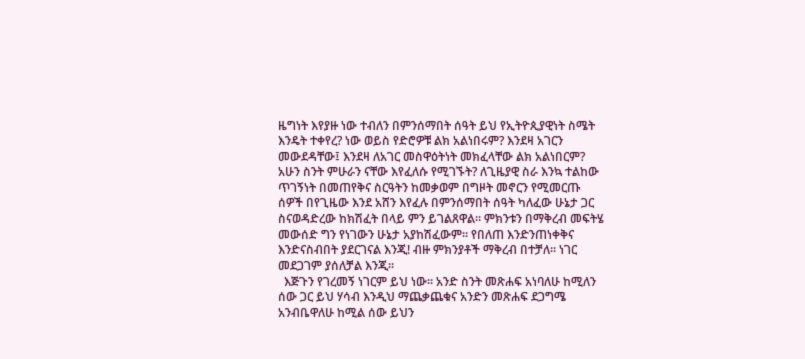ዜግነት እየያዙ ነው ተብለን በምንሰማበት ሰዓት ይህ የኢትዮጲያዊነት ስሜት እንዴት ተቀየረ? ነው ወይስ የድሮዎቹ ልክ አልነበሩም? እንደዛ አገርን መውደዳቸው፤ እንደዛ ለአገር መስዋዕትነት መክፈላቸው ልክ አልነበርም? አሁን ስንት ምሁራን ናቸው እየፈለሱ የሚገኙት? ለጊዜያዊ ስራ እንኳ ተልከው ጥገኝነት በመጠየቅና ስርዓትን ከመቃወም በግዞት መኖርን የሚመርጡ ሰዎች በየጊዜው እንደ አሸን እየፈሉ በምንሰማበት ሰዓት ካለፈው ሁኔታ ጋር ስናወዳድረው ከክሽፈት በላይ ምን ይገልጸዋል፡፡ ምክንቱን በማቅረብ መፍትሄ መውሰድ ግን የነገውን ሁኔታ አያከሽፈውም፡፡ የበለጠ እንድንጠነቀቅና እንድናስብበት ያደርገናል እንጂ! ብዙ ምክንያቶች ማቅረብ በተቻለ፡፡ ነገር መደጋገም ያሰለቻል እንጂ፡፡
  እጅጉን የገረመኝ ነገርም ይህ ነው፡፡ አንድ ስንት መጽሐፍ አነባለሁ ከሚለን ሰው ጋር ይህ ሃሳብ እንዲህ ማጨቃጨቁና አንድን መጽሐፍ ደጋግሜ አንብቤዋለሁ ከሚል ሰው ይህን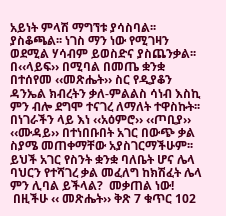አይነት ምላሽ ማግኘቱ ያሳስባል፡፡ ያስቆጫል፡፡ ነገስ ማን ነው የሚገዛን ወደሚል ሃሳብም ይወስድና ያስጨንቃል፡፡ በ‹‹ላይፍ›› በሚባል በመጤ ቋንቋ በተሰየመ ‹‹መጽሔት›› ስር የዲያቆን ዳንኤል ክብረትን ቃለ-ምልልስ ሳነብ እስኪ ምን ብሎ ደግሞ ተናገረ ለማለት ተዋስኩት፡፡ በነገራችን ላይ እነ ‹‹አዕምሮ›› ‹‹ጦቢያ›› ‹‹ሙዳይ›› በተነበቡበት አገር በውጭ ቃል ስያሜ መጠቀማቸው አያስገርማችሁም፡፡ ይህች አገር የስንት ቋንቋ ባለቤት ሆና ሌላ ባህርን የተሻገረ ቃል መፈለግ ከክሽፈት ሌላ ምን ሊባል ይችላል?  መቃጠል ነው!
 በዚችሁ ‹‹ መጽሔት›› ቅጽ 7 ቁጥር 102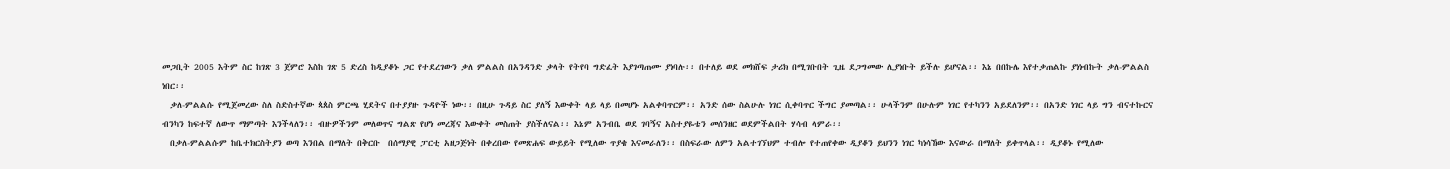መጋቢት 2005 እትም ስር ከገጽ 3 ጀምሮ እስከ ገጽ 5 ድረስ ከዲያቆኑ ጋር የተደረገውን ቃለ ምልልስ በአንዳንድ ቃላት የትየባ ግድፈት እያገጣጠሙ ያነባሉ፡፡ በተለይ ወደ መክሸፍ ታሪክ በሚገቡበት ጊዜ ደጋግመው ሊያነቡት ይችሉ ይሆናል፡፡ እኔ በበኩሌ እየተቃጠልኩ ያነነብኩት ቃለ-ምልልስ ነበር፡፡
  ቃለ-ምልልሱ የሚጀመረው ስለ ስድስተኛው ጳጰስ ምርጫ ሂደትና በተያያዙ ጉዳዮች ነው፡፡ በዚሁ ጉዳይ ስር ያለኝ እውቀት ላይ ላይ በመሆኑ አልቀባጥርም፡፡ አንድ ሰው ስልሁሉ ነገር ሲቀባጥር ችግር ያመጣል፡፡ ሁላችንም በሁሉም ነገር የተካንን አይደለንም፡፡ በአንድ ነገር ላይ ግን ብናተኩርና ብንካን ከፍተኛ ለውጥ ማምጣት እንችላለን፡፡ ብዙዎችንም መለወጥና ግልጽ የሆነ መረጃና እውቀት መስጠት ያስችለናል፡፡ እኔም አንብቤ ወደ ገባኝና አስተያዬቴን መሰንዘር ወደምችልበት ሃሳብ ላምራ፡፡
  በቃለ-ምልልሱም ከቤተክርስትያን ወጣ እንበል በማለት በቅርቡ  በሰማያዊ ፓርቲ አዘጋጅነት በቀረበው የመጽሐፍ ውይይት የሚለው ጥያቄ እናመራለን፡፡ በስፍራው ለምን አልተገኘህም ተብሎ የተጠየቀው ዲያቆን ይህንን ነገር ካነሳኸው እናውራ በማለት ይቀጥላል፡፡ ዲያቆኑ የሚለው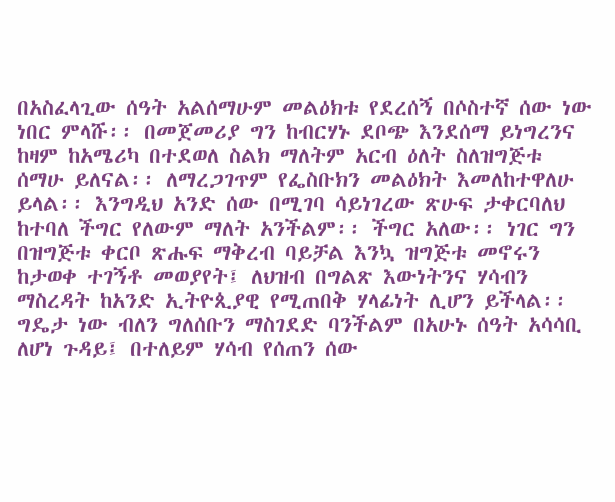በአስፈላጊው ሰዓት አልሰማሁም መልዕክቱ የደረሰኝ በሶስተኛ ሰው ነው ነበር ምላሹ፡፡ በመጀመሪያ ግን ከብርሃኑ ደቦጭ እንደሰማ ይነግረንና ከዛም ከአሜሪካ በተደወለ ስልክ ማለትም አርብ ዕለት ስለዝግጅቱ ሰማሁ ይለናል፡፡ ለማረጋገጥም የፌስቡክን መልዕክት እመለከተዋለሁ ይላል፡፡ እንግዲህ አንድ ሰው በሚገባ ሳይነገረው ጽሁፍ ታቀርባለህ ከተባለ ችግር የለውም ማለት አንችልም፡፡ ችግር አለው፡፡ ነገር ግን በዝግጅቱ ቀርቦ ጽሑፍ ማቅረብ ባይቻል እንኳ ዝግጅቱ መኖሩን ከታወቀ ተገኝቶ መወያየት፤ ለህዝብ በግልጽ እውነትንና ሃሳብን ማስረዳት ከአንድ ኢትዮጲያዊ የሚጠበቅ ሃላፊነት ሊሆን ይችላል፡፡ ግዴታ ነው ብለን ግለሰቡን ማስገደድ ባንችልም በአሁኑ ሰዓት አሳሳቢ ለሆነ ጉዳይ፤ በተለይም ሃሳብ የሰጠን ሰው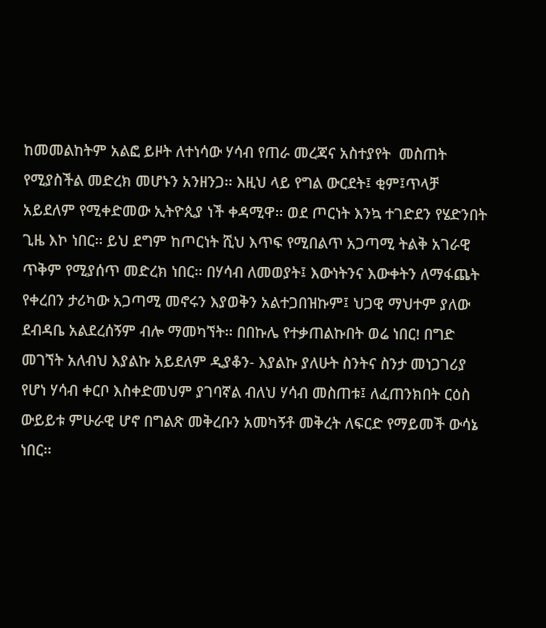ከመመልከትም አልፎ ይዞት ለተነሳው ሃሳብ የጠራ መረጃና አስተያየት  መስጠት የሚያስችል መድረክ መሆኑን አንዘንጋ፡፡ እዚህ ላይ የግል ውርደት፤ ቂም፤ጥላቻ አይደለም የሚቀድመው ኢትዮጲያ ነች ቀዳሚዋ፡፡ ወደ ጦርነት እንኳ ተገድደን የሄድንበት ጊዜ እኮ ነበር፡፡ ይህ ደግም ከጦርነት ሺህ እጥፍ የሚበልጥ አጋጣሚ ትልቅ አገራዊ ጥቅም የሚያሰጥ መድረክ ነበር፡፡ በሃሳብ ለመወያት፤ እውነትንና እውቀትን ለማፋጨት የቀረበን ታሪካው አጋጣሚ መኖሩን እያወቅን አልተጋበዝኩም፤ ህጋዊ ማህተም ያለው ደብዳቤ አልደረሰኝም ብሎ ማመካኘት፡፡ በበኩሌ የተቃጠልኩበት ወሬ ነበር! በግድ መገኘት አለብህ እያልኩ አይደለም ዲያቆን- እያልኩ ያለሁት ስንትና ስንታ መነጋገሪያ የሆነ ሃሳብ ቀርቦ እስቀድመህም ያገባኛል ብለህ ሃሳብ መስጠቱ፤ ለፈጠንክበት ርዕስ ውይይቱ ምሁራዊ ሆኖ በግልጽ መቅረቡን አመካኝቶ መቅረት ለፍርድ የማይመች ውሳኔ ነበር፡፡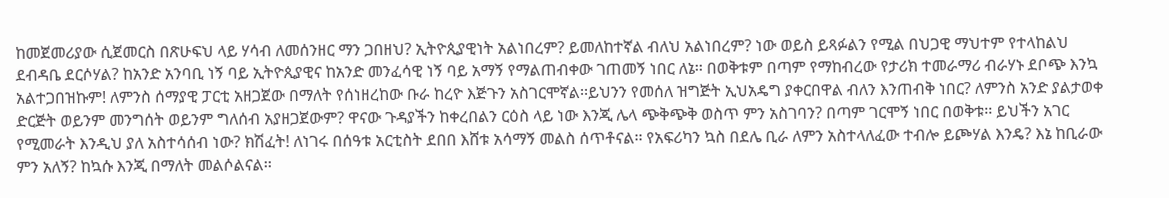ከመጀመሪያው ሲጀመርስ በጽሁፍህ ላይ ሃሳብ ለመሰንዘር ማን ጋበዘህ? ኢትዮጲያዊነት አልነበረም? ይመለከተኛል ብለህ አልነበረም? ነው ወይስ ይጻፉልን የሚል በህጋዊ ማህተም የተላከልህ ደብዳቤ ደርሶሃል? ከአንድ አንባቢ ነኝ ባይ ኢትዮጲያዊና ከአንድ መንፈሳዊ ነኝ ባይ አማኝ የማልጠብቀው ገጠመኝ ነበር ለኔ፡፡ በወቅቱም በጣም የማከብረው የታሪክ ተመራማሪ ብራሃኑ ደቦጭ እንኳ አልተጋበዝኩም! ለምንስ ሰማያዊ ፓርቲ አዘጋጀው በማለት የሰነዘረከው ቡራ ከረዮ እጅጉን አስገርሞኛል፡፡ይህንን የመሰለ ዝግጅት ኢህአዴግ ያቀርበዋል ብለን እንጠብቅ ነበር? ለምንስ አንድ ያልታወቀ ድርጅት ወይንም መንግሰት ወይንም ግለሰብ አያዘጋጀውም? ዋናው ጉዳያችን ከቀረበልን ርዕስ ላይ ነው እንጂ ሌላ ጭቅጭቅ ወስጥ ምን አስገባን? በጣም ገርሞኝ ነበር በወቅቱ፡፡ ይህችን አገር የሚመራት እንዲህ ያለ አስተሳሰብ ነው? ክሽፈት! ለነገሩ በሰዓቱ አርቲስት ደበበ እሸቱ አሳማኝ መልስ ሰጥቶናል፡፡ የአፍሪካን ኳስ በደሌ ቢራ ለምን አስተላለፈው ተብሎ ይጮሃል እንዴ? እኔ ከቢራው ምን አለኝ? ከኳሱ እንጂ በማለት መልሶልናል፡፡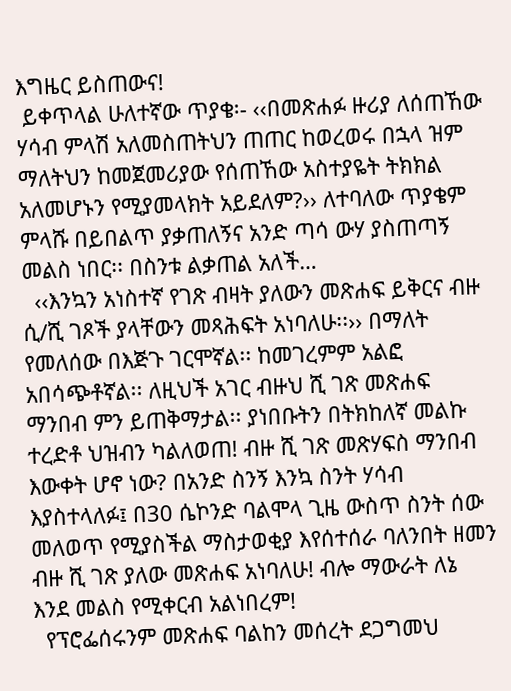እግዜር ይስጠውና!
 ይቀጥላል ሁለተኛው ጥያቄ፡- ‹‹በመጽሐፉ ዙሪያ ለሰጠኸው ሃሳብ ምላሽ አለመስጠትህን ጠጠር ከወረወሩ በኋላ ዝም ማለትህን ከመጀመሪያው የሰጠኸው አስተያዬት ትክክል አለመሆኑን የሚያመላክት አይደለም?›› ለተባለው ጥያቄም ምላሹ በይበልጥ ያቃጠለኝና አንድ ጣሳ ውሃ ያስጠጣኝ መልስ ነበር፡፡ በስንቱ ልቃጠል አለች…
  ‹‹እንኳን አነስተኛ የገጽ ብዛት ያለውን መጽሐፍ ይቅርና ብዙ ሲ/ሺ ገጾች ያላቸውን መጻሕፍት አነባለሁ፡፡›› በማለት የመለሰው በእጅጉ ገርሞኛል፡፡ ከመገረምም አልፎ አበሳጭቶኛል፡፡ ለዚህች አገር ብዙህ ሺ ገጽ መጽሐፍ ማንበብ ምን ይጠቅማታል፡፡ ያነበቡትን በትክከለኛ መልኩ ተረድቶ ህዝብን ካልለወጠ! ብዙ ሺ ገጽ መጽሃፍስ ማንበብ እውቀት ሆኖ ነው? በአንድ ስንኝ እንኳ ስንት ሃሳብ እያስተላለፉ፤ በ30 ሴኮንድ ባልሞላ ጊዜ ውስጥ ስንት ሰው መለወጥ የሚያስችል ማስታወቂያ እየሰተሰራ ባለንበት ዘመን ብዙ ሺ ገጽ ያለው መጽሐፍ አነባለሁ! ብሎ ማውራት ለኔ እንደ መልስ የሚቀርብ አልነበረም!
  የፕሮፌሰሩንም መጽሐፍ ባልከን መሰረት ደጋግመህ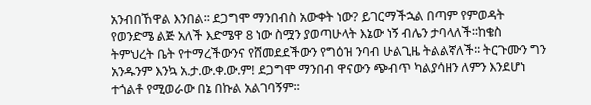አንብበኸዋል እንበል፡፡ ደጋግሞ ማንበብስ አውቀት ነው? ይገርማችኋል በጣም የምወዳት የወንድሜ ልጅ አለች እድሜዋ 8 ነው ስሟን ያወጣሁላት እኔው ነኝ ብሌን ታባላለች፡፡ከቄስ ትምህረት ቤት የተማረችውንና የሸመደደችውን የግዕዝ ንባብ ሁልጊዜ ትልልኛለች፡፡ ትርጉሙን ግን አንዱንም እንኳ አ.ታ.ው.ቀ.ው.ም! ደጋግሞ ማንበብ ዋናውን ጭብጥ ካልያሳዘን ለምን እንደሆነ ተጎልቶ የሚወራው በኔ በኩል አልገባኝም፡፡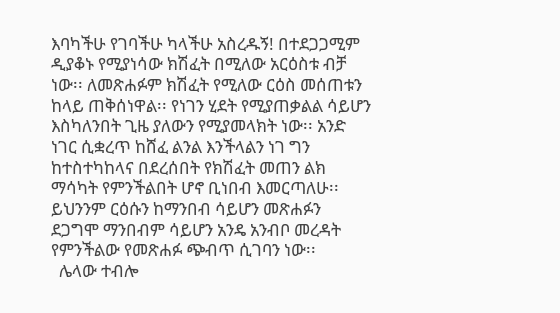እባካችሁ የገባችሁ ካላችሁ አስረዱኝ! በተደጋጋሚም ዲያቆኑ የሚያነሳው ክሽፈት በሚለው አርዕስቱ ብቻ ነው፡፡ ለመጽሐፉም ክሽፈት የሚለው ርዕስ መሰጠቱን ከላይ ጠቅሰነዋል፡፡ የነገን ሂደት የሚያጠቃልል ሳይሆን እስካለንበት ጊዜ ያለውን የሚያመላክት ነው፡፡ አንድ ነገር ሲቋረጥ ከሸፈ ልንል እንችላልን ነገ ግን ከተስተካከላና በደረሰበት የክሽፈት መጠን ልክ ማሳካት የምንችልበት ሆኖ ቢነበብ እመርጣለሁ፡፡ ይህንንም ርዕሱን ከማንበብ ሳይሆን መጽሐፉን ደጋግሞ ማንበብም ሳይሆን አንዴ አንብቦ መረዳት የምንችልው የመጽሐፉ ጭብጥ ሲገባን ነው፡፡
  ሌላው ተብሎ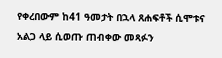የቀረበውም ከ41 ዓመታት በኋላ ጸሐፍቶች ሲሞቱና አልጋ ላይ ሲወጡ ጠብቀው መጻፉን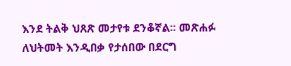እንደ ትልቅ ህጸጽ መታየቱ ደንቆኛል፡፡ መጽሐፉ ለህትመት እንዲበቃ የታሰበው በደርግ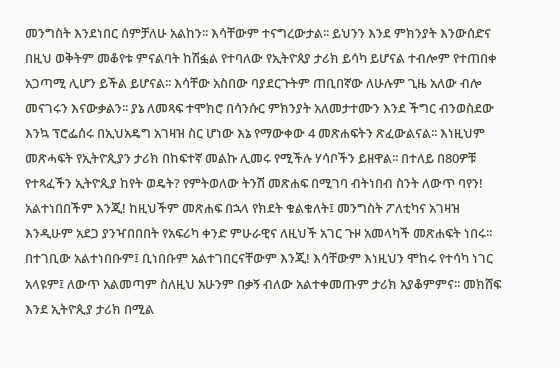መንግስት እንደነበር ሰምቻለሁ አልከን፡፡ እሳቸውም ተናግረውታል፡፡ ይህንን እንደ ምክንያት እንውሰድና በዚህ ወቅትም መቆየቱ ምናልባት ከሽፏል የተባለው የኢትዮጰያ ታሪክ ይሳካ ይሆናል ተብሎም የተጠበቀ አጋጣሚ ሊሆን ይችል ይሆናል፡፡ እሳቸው አስበው ባያደርጉትም ጠቢበኛው ለሁሉም ጊዜ አለው ብሎ መናገሩን እናውቃልን፡፡ ያኔ ለመጻፍ ተሞክሮ በሳንሱር ምክንያት አለመታተሙን እንደ ችግር ብንወስደው እንኳ ፕሮፌሰሩ በኢህአዴግ አገዛዝ ስር ሆነው እኔ የማውቀው 4 መጽሐፍትን ጽፈውልናል፡፡ እነዚህም መጽሓፍት የኢትዮጲያን ታሪክ በከፍተኛ መልኩ ሊመሩ የሚችሉ ሃሳቦችን ይዘዋል፡፡ በተለይ በ80ዎቹ የተጻፈችን ኢትዮጲያ ከየት ወዴት? የምትወለው ትንሽ መጽሐፍ በሚገባ ብትነበብ ስንት ለውጥ ባየን! አልተነበበችም እንጂ! ከዚህችም መጽሐፍ በኋላ የክደት ቁልቁለት፤ መንግስት ፖለቲካና አገዛዝ እንዲሁም አደጋ ያንዣበበበት የአፍሪካ ቀንድ ምሁራዊና ለዚህች አገር ጉዞ አመላካች መጽሐፍት ነበሩ፡፡ በተገቢው አልተነበቡም፤ ቢነበቡም አልተገበርናቸውም እንጂ! እሳቸውም እነዚህን ሞከሩ የተሳካ ነገር አላዩም፤ ለውጥ አልመጣም ስለዚህ አሁንም በቃኝ ብለው አልተቀመጡም ታሪክ አያቆምምና፡፡ መክሸፍ እንደ ኢትዮጲያ ታሪክ በሚል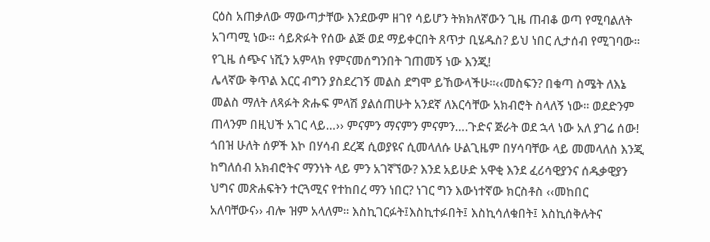ርዕስ አጠቃለው ማውጣታቸው እንደውም ዘገየ ሳይሆን ትክክለኛውን ጊዜ ጠብቆ ወጣ የሚባልለት አገጣሚ ነው፡፡ ሳይጽፉት የሰው ልጅ ወደ ማይቀርበት ጸጥታ ቢሄዱስ? ይህ ነበር ሊታሰብ የሚገባው፡፡ የጊዜ ሰጭና ነሺን አምላክ የምናመሰግንበት ገጠመኝ ነው እንጂ!
ሌላኛው ቅጥል እርር ብግን ያስደረገኝ መልስ ደግሞ ይኸውላችሁ፡፡‹‹መስፍን? በቁጣ ስሜት ለእኔ መልስ ማለት ለጻፉት ጽሑፍ ምላሽ ያልሰጠሁት አንደኛ ለእርሳቸው አክብሮት ስላለኝ ነው፡፡ ወደድንም ጠላንም በዚህች አገር ላይ…›› ምናምን ማናምን ምናምን….ጉድና ጅራት ወደ ኋላ ነው አለ ያገሬ ሰው! ጎበዝ ሁለት ሰዎች እኮ በሃሳብ ደረጃ ሲወያዩና ሲመላለሱ ሁልጊዜም በሃሳባቸው ላይ መመላለስ እንጂ ከግለሰብ አክብሮትና ማንነት ላይ ምን አገኛኘው? እንደ አይሁድ አዋቂ እንደ ፈሪሳዊያንና ሰዱቃዊያን ህግና መጽሐፍትን ተርጓሚና የተከበረ ማን ነበር? ነገር ግን እውነተኛው ክርስቶስ ‹‹መከበር አለባቸውና›› ብሎ ዝም አላለም፡፡ እስኪገርፉት፤እስኪተፉበት፤ እስኪሳለቁበት፤ እስኪሰቅሉትና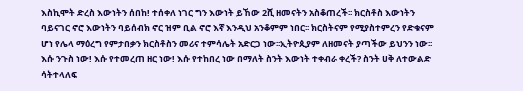እስኪሞት ድረስ እውነትን ሰበከ! ተሰቀለ ነገር ግን እውነት ይኸው 2ሺ ዘመናትን አስቆጠረች፡፡ ክርስቶስ እውነትን ባይናገር ኖሮ እውነትን ባይሰብክ ኖር ዝም ቢል ኖሮ እኛ እንዲህ አንቆምም ነበር፡፡ ክርስትናም የሚያስተምረን የድቁናም ሆነ የሌላ ማዕረግ የምታበቃን ክርስቶስን መሪና ተምሳሌት አድርጋ ነው፡፡ኢትዮጲያም ለዘመናት ያጣችው ይህንን ነው፡፡ እሱ ንጉስ ነው! እሱ የተመረጠ ዘር ነው! እሱ የተከበረ ነው በማለት ስንት እውነት ተቀብራ ቀረች? ስንት ሀቅ ለተውልድ ሳትተላለፍ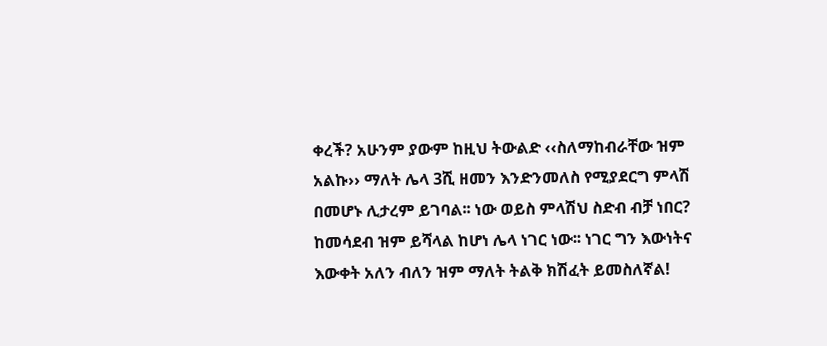ቀረች? አሁንም ያውም ከዚህ ትውልድ ‹‹ስለማከብራቸው ዝም አልኩ›› ማለት ሌላ 3ሺ ዘመን እንድንመለስ የሚያደርግ ምላሽ በመሆኑ ሊታረም ይገባል፡፡ ነው ወይስ ምላሽህ ስድብ ብቻ ነበር? ከመሳደብ ዝም ይሻላል ከሆነ ሌላ ነገር ነው፡፡ ነገር ግን እውነትና እውቀት አለን ብለን ዝም ማለት ትልቅ ክሽፈት ይመስለኛል!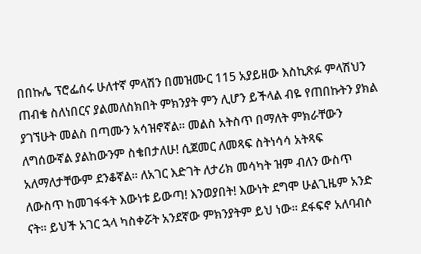በበኩሌ ፕሮፌሰሩ ሁለተኛ ምላሽን በመዝሙር 115 አያይዘው እስኪጽፉ ምላሽህን ጠብቄ ስለነበርና ያልመለስክበት ምክንያት ምን ሊሆን ይችላል ብዬ የጠበኩትን ያክል ያገኘሁት መልስ በጣሙን አሳዝኖኛል፡፡ መልስ አትስጥ በማለት ምክራቸውን ለግሰውኛል ያልከውንም ስቄበታለሁ! ሲጀመር ለመጻፍ ስትነሳሳ አትጻፍ አለማለታቸውም ደንቆኛል፡፡ ለአገር እድገት ለታሪክ መሳካት ዝም ብለን ውስጥ ለውስጥ ከመገፋፋት እውነቱ ይውጣ! እንወያበት! እውነት ደግሞ ሁልጊዜም አንድ ናት፡፡ ይህች አገር ኋላ ካስቀሯት አንደኛው ምክንያትም ይህ ነው፡፡ ደፋፍኖ አለባብሶ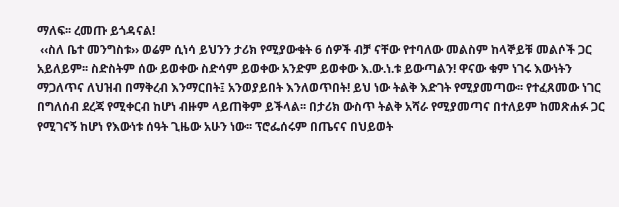ማለፍ፡፡ ረመጡ ይጎዳናል!
 ‹‹ስለ ቤተ መንግስቱ›› ወሬም ሲነሳ ይህንን ታሪክ የሚያውቁት 6 ሰዎች ብቻ ናቸው የተባለው መልስም ከላኞይቹ መልሶች ጋር አይለይም፡፡ ስድስትም ሰው ይወቀው ስድሳም ይወቀው አንድም ይወቀው እ.ው.ነ.ቱ ይውጣልን! ዋናው ቁም ነገሩ እውነትን ማጋለጥና ለህዝብ በማቅረብ እንማርበት፤ አንወያይበት እንለወጥበት! ይህ ነው ትልቅ እድገት የሚያመጣው፡፡ የተፈጸመው ነገር በግለሰብ ደረጃ የሚቀርብ ከሆነ ብዙም ላይጠቅም ይችላል፡፡ በታሪክ ውስጥ ትልቅ አሻራ የሚያመጣና በተለይም ከመጽሐፉ ጋር የሚገናኝ ከሆነ የእውነቱ ሰዓት ጊዜው አሁን ነው፡፡ ፕሮፌሰሩም በጤናና በህይወት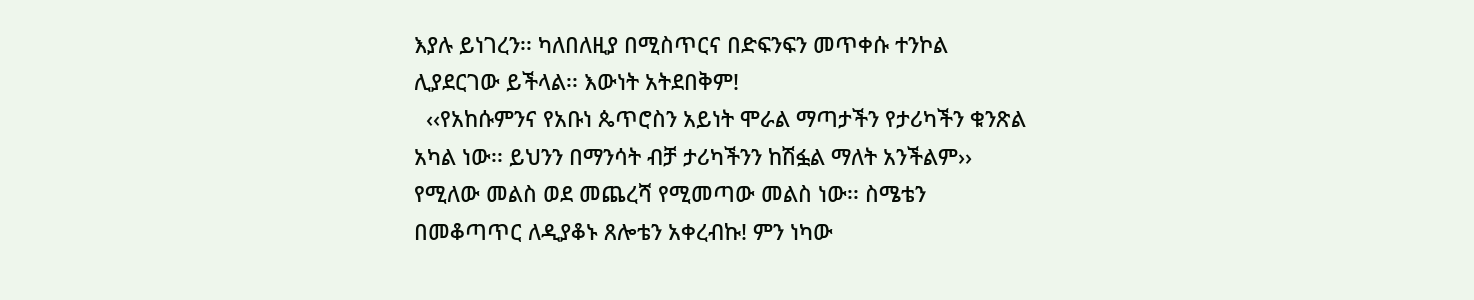እያሉ ይነገረን፡፡ ካለበለዚያ በሚስጥርና በድፍንፍን መጥቀሱ ተንኮል ሊያደርገው ይችላል፡፡ እውነት አትደበቅም!
  ‹‹የአከሱምንና የአቡነ ጴጥሮስን አይነት ሞራል ማጣታችን የታሪካችን ቁንጽል አካል ነው፡፡ ይህንን በማንሳት ብቻ ታሪካችንን ከሽፏል ማለት አንችልም›› የሚለው መልስ ወደ መጨረሻ የሚመጣው መልስ ነው፡፡ ስሜቴን በመቆጣጥር ለዲያቆኑ ጸሎቴን አቀረብኩ! ምን ነካው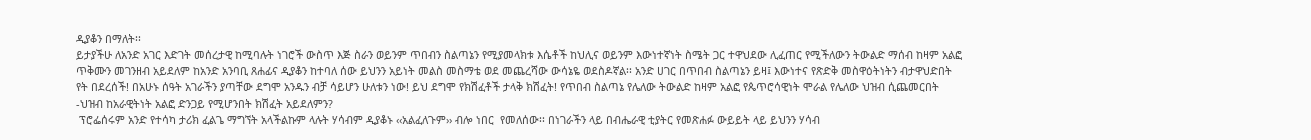ዲያቆን በማለት፡፡
ይታያችሁ ለአንድ አገር እድገት መሰረታዊ ከሚባሉት ነገሮች ውስጥ እጅ ስራን ወይንም ጥበብን ስልጣኔን የሚያመላክቱ እሴቶች ከህሊና ወይንም እውነተኛነት ስሜት ጋር ተዋህደው ሊፈጠር የሚችለውን ትውልድ ማሰብ ከዛም አልፎ ጥቅሙን መገንዘብ አይደለም ከአንድ አንባቢ ጸሐፊና ዲያቆን ከተባለ ሰው ይህንን አይነት መልስ መስማቴ ወደ መጨረሻው ውሳኔዬ ወደስዶኛል፡፡ አንድ ሀገር በጥበብ ስልጣኔን ይዛ፤ እውነተና የጽድቅ መስዋዕትነትን ብታዋህድበት የት በደረሰች! በአሁኑ ሰዓት አገራችን ያጣቸው ደግሞ አንዱን ብቻ ሳይሆን ሁለቱን ነው! ይህ ደግሞ የክሽፈቶች ታላቅ ክሽፈት! የጥበብ ስልጣኔ የሌለው ትውልድ ከዛም አልፎ የጴጥሮሳዊነት ሞራል የሌለው ህዝብ ሲጨመርበት -ህዝብ ከአራዊትነት አልፎ ድንጋይ የሚሆንበት ክሽፈት አይደለምን?
 ፕሮፌሰሩም አንድ የተሳካ ታሪክ ፈልጌ ማግኘት አላችልኩም ላሉት ሃሳብም ዲያቆኑ ‹‹አልፈለጉም›› ብሎ ነበር  የመለሰው፡፡ በነገራችን ላይ በብሔራዊ ቲያትር የመጽሐፉ ውይይት ላይ ይህንን ሃሳብ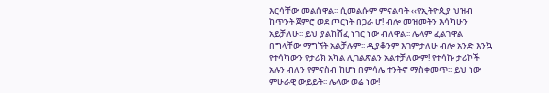እርሳቸው መልሰዋል፡፡ ሲመልሱም ምናልባት ‹‹የኢትዮጲያ ህዝብ ከጥንት ጀምሮ ወደ ጦርነት በጋራ ሆ! ብሎ መዝመትን እሳካሁን አይቻለሁ፡፡ ይህ ያልከሸፈ ነገር ነው ብለዋል፡፡ ሌላም ፈልገዋል በግላቸው ማግኘት አልቻሉም፡፡ ዲያቆንም እገምታለሁ ብሎ አንድ እንኳ የተሳካውን የታሪክ አካል ሊገልጽልን አልተቻለውም! የተሳኩ ታሪኮች አሉን ብለን የምናስብ ከሆነ በምሳሌ ተንትኖ ማስቀመጥ፡፡ ይህ ነው ምሁራዊ ውይይት፡፡ ሌላው ወሬ ነው!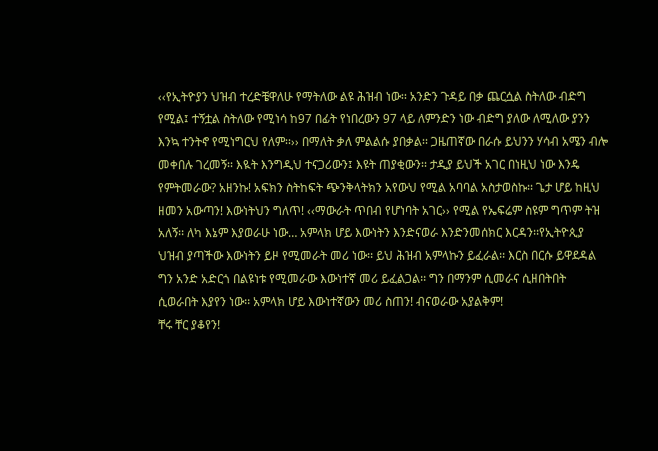‹‹የኢትዮያን ህዝብ ተረድቼዋለሁ የማትለው ልዩ ሕዝብ ነው፡፡ አንድን ጉዳይ በቃ ጨርሷል ስትለው ብድግ የሚል፤ ተኝቷል ስትለው የሚነሳ ከ97 በፊት የነበረውን 97 ላይ ለምንድን ነው ብድግ ያለው ለሚለው ያንን እንኳ ተንትኖ የሚነግርህ የለም፡፡›› በማለት ቃለ ምልልሱ ያበቃል፡፡ ጋዜጠኛው በራሱ ይህንን ሃሳብ አሜን ብሎ መቀበሉ ገረመኝ፡፡ እዪት እንግዲህ ተናጋሪውን፤ እዩት ጠያቂውን፡፡ ታዲያ ይህች አገር በነዚህ ነው እንዴ የምትመራው? አዘንኩ! አፍክን ስትከፍት ጭንቅላትክን አየውህ የሚል አባባል አስታወስኩ፡፡ ጌታ ሆይ ከዚህ ዘመን አውጣን! እውነትህን ግለጥ! ‹‹ማውራት ጥበብ የሆነባት አገር›› የሚል የኤፍሬም ስዩም ግጥም ትዝ አለኝ፡፡ ለካ እኔም እያወራሁ ነው… አምላክ ሆይ እውነትን እንድናወራ እንድንመሰክር እርዳን፡፡የኢትዮጲያ ህዝብ ያጣችው እውነትን ይዞ የሚመራት መሪ ነው፡፡ ይህ ሕዝብ አምላኩን ይፈራል፡፡ እርስ በርሱ ይዋደዳል ግን አንድ አድርጎ በልዩነቱ የሚመራው እውነተኛ መሪ ይፈልጋል፡፡ ግን በማንም ሲመራና ሲዘበትበት ሲወራበት እያየን ነው፡፡ አምላክ ሆይ እውነተኛውን መሪ ስጠን! ብናወራው አያልቅም!
ቸሩ ቸር ያቆየን!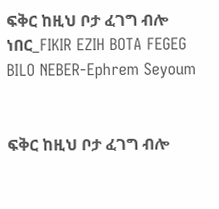ፍቅር ከዚህ ቦታ ፈገግ ብሎ ነበር_FIKIR EZIH BOTA FEGEG BILO NEBER-Ephrem Seyoum


ፍቅር ከዚህ ቦታ ፈገግ ብሎ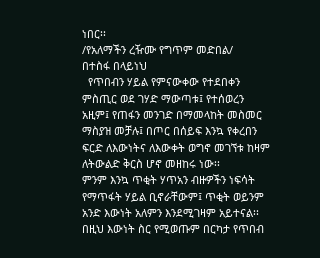ነበር፡፡
/የአለማችን ረዥሙ የግጥም መድበል/
በተስፋ በላይነህ
  የጥበብን ሃይል የምናውቀው የተደበቀን ምስጢር ወደ ገሃድ ማውጣቱ፤ የተሰወረን አዚም፤ የጠፋን መንገድ በማመላከት መስመር ማስያዝ መቻሉ፤ በጦር በሰይፍ እንኳ የቀረበን ፍርድ ለእውነትና ለእውቀት ወግኖ መገኘቱ ከዛም ለትውልድ ቅርስ ሆኖ መዘከሩ ነው፡፡
ምንም እንኳ ጥቂት ሃጥአን ብዙዎችን ነፍሳት የማጥፋት ሃይል ቢኖራቸውም፤ ጥቂት ወይንም አንድ እውነት አለምን እንደሚገዛም አይተናል፡፡ በዚህ እውነት ስር የሚወጡም በርካታ የጥበብ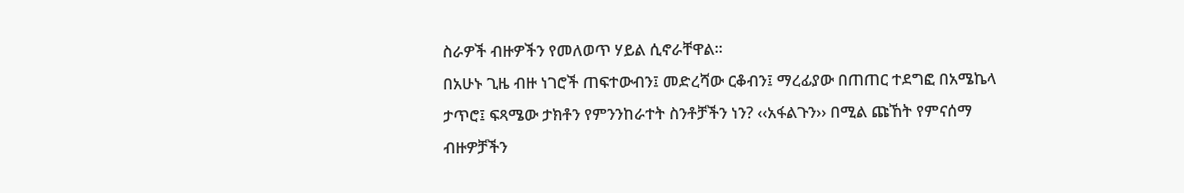ስራዎች ብዙዎችን የመለወጥ ሃይል ሲኖራቸዋል፡፡
በአሁኑ ጊዜ ብዙ ነገሮች ጠፍተውብን፤ መድረሻው ርቆብን፤ ማረፊያው በጠጠር ተደግፎ በአሜኬላ ታጥሮ፤ ፍጻሜው ታክቶን የምንንከራተት ስንቶቻችን ነን? ‹‹አፋልጉን›› በሚል ጩኸት የምናሰማ ብዙዎቻችን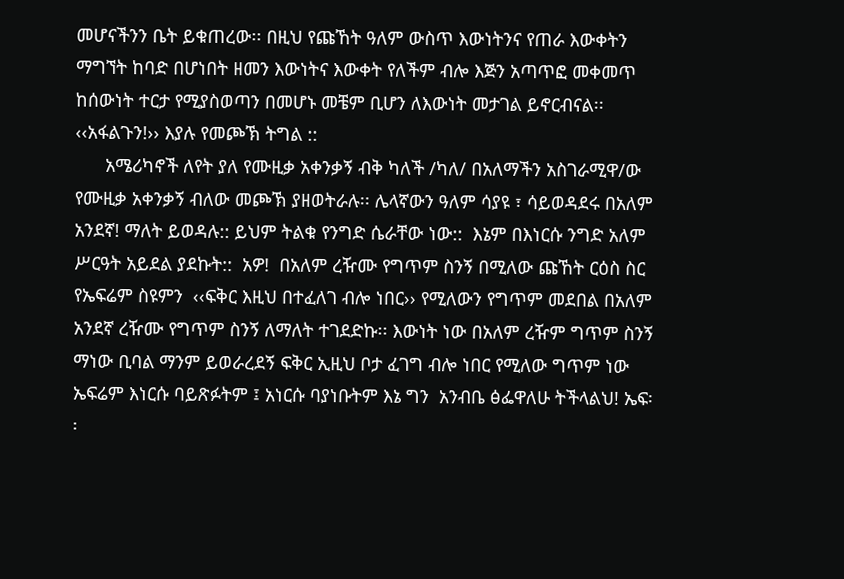መሆናችንን ቤት ይቁጠረው፡፡ በዚህ የጩኸት ዓለም ውስጥ እውነትንና የጠራ እውቀትን ማግኘት ከባድ በሆነበት ዘመን እውነትና እውቀት የለችም ብሎ እጅን አጣጥፎ መቀመጥ ከሰውነት ተርታ የሚያስወጣን በመሆኑ መቼም ቢሆን ለእውነት መታገል ይኖርብናል፡፡ ‹‹አፋልጉን!›› እያሉ የመጮኽ ትግል ::
      አሜሪካኖች ለየት ያለ የሙዚቃ አቀንቃኝ ብቅ ካለች /ካለ/ በአለማችን አስገራሚዋ/ው የሙዚቃ አቀንቃኝ ብለው መጮኽ ያዘወትራሉ፡፡ ሌላኛውን ዓለም ሳያዩ ፣ ሳይወዳደሩ በአለም አንደኛ! ማለት ይወዳሉ:: ይህም ትልቁ የንግድ ሴራቸው ነው::  እኔም በእነርሱ ንግድ አለም ሥርዓት አይደል ያደኩት::  አዎ!  በአለም ረዥሙ የግጥም ስንኝ በሚለው ጩኸት ርዕስ ስር የኤፍሬም ስዩምን  ‹‹ፍቅር እዚህ በተፈለገ ብሎ ነበር›› የሚለውን የግጥም መደበል በአለም አንደኛ ረዥሙ የግጥም ስንኝ ለማለት ተገደድኩ፡፡ እውነት ነው በአለም ረዥም ግጥም ስንኝ ማነው ቢባል ማንም ይወራረደኝ ፍቅር ኢዚህ ቦታ ፈገግ ብሎ ነበር የሚለው ግጥም ነው ኤፍሬም እነርሱ ባይጽፉትም ፤ አነርሱ ባያነቡትም እኔ ግን  አንብቤ ፅፌዋለሁ ትችላልህ! ኤፍ፡፡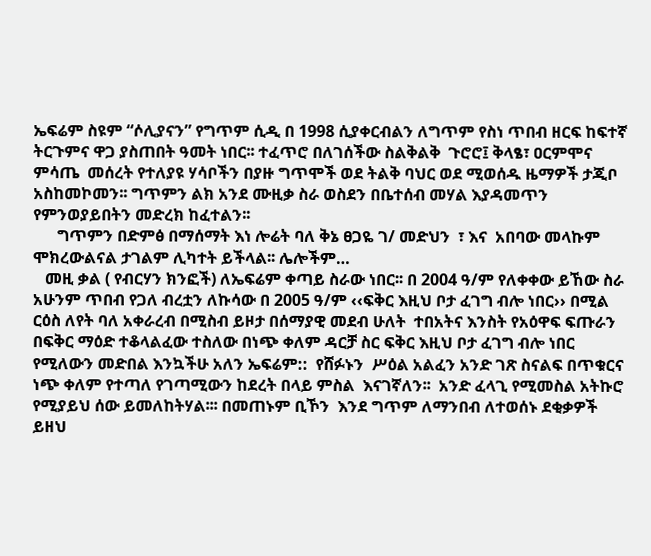ኤፍሬም ስዩም “ሶሊያናን” የግጥም ሲዲ በ 1998 ሲያቀርብልን ለግጥም የስነ ጥበብ ዘርፍ ከፍተኛ ትርጉምና ዋጋ ያስጠበት ዓመት ነበር፡፡ ተፈጥሮ በለገሰችው ስልቅልቅ  ጉሮሮ፤ ቅላፄ፣ ዐርምሞና ምሳጤ  መሰረት የተለያዩ ሃሳቦችን በያዙ ግጥሞች ወደ ትልቅ ባህር ወደ ሚወሰዱ ዜማዎች ታጂቦ አስከመኮመን፡፡ ግጥምን ልክ አንደ ሙዚቃ ስራ ወስደን በቤተሰብ መሃል እያዳመጥን የምንወያይበትን መድረክ ከፈተልን፡፡
      ግጥምን በድምፅ በማሰማት እነ ሎሬት ባለ ቅኔ ፀጋዬ ገ/ መድህን  ፣ እና  አበባው መላኩም ሞክረውልናል ታገልም ሊካተት ይችላል፡፡ ሌሎችም…
   መዚ ቃል ( የብርሃን ክንፎች) ለኤፍሬም ቀጣይ ስራው ነበር፡፡ በ 2004 ዓ/ም የለቀቀው ይኸው ስራ አሁንም ጥበብ የጋለ ብረቷን ለኩሳው በ 2005 ዓ/ም ‹‹ፍቅር እዚህ ቦታ ፈገግ ብሎ ነበር›› በሚል ርዕስ ለየት ባለ አቀራረብ በሚስብ ይዞታ በሰማያዊ መደብ ሁለት  ተበአትና እንስት የአዕዋፍ ፍጡራን በፍቅር ማዕድ ተቆላልፈው ተስለው በነጭ ቀለም ዳርቻ ስር ፍቅር እዚህ ቦታ ፈገግ ብሎ ነበር የሚለውን መድበል እንኳችሁ አለን ኤፍሬም::  የሸፉኑን  ሥዕል አልፈን አንድ ገጽ ስናልፍ በጥቁርና ነጭ ቀለም የተጣለ የገጣሚውን ከደረት በላይ ምስል  እናገኛለን፡፡  አንድ ፈላጊ የሚመስል አትኩሮ የሚያይህ ሰው ይመለከትሃል፡፡፡ በመጠኑም ቢኾን  እንደ ግጥም ለማንበብ ለተወሰኑ ደቂቃዎች ይዘህ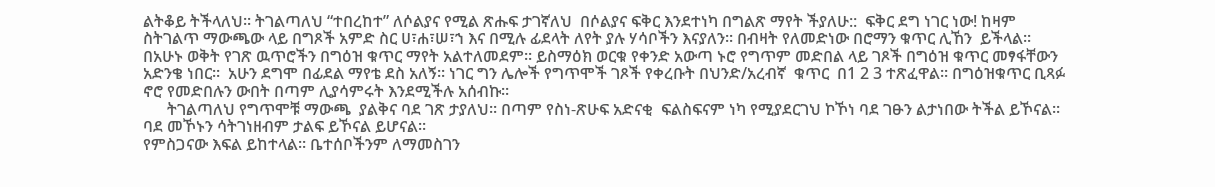ልትቆይ ትችላለህ፡፡ ትገልጣለህ “ተበረከተ” ለሶልያና የሚል ጽሑፍ ታገኛለህ  በሶልያና ፍቅር እንደተነካ በግልጽ ማየት ችያለሁ::  ፍቅር ደግ ነገር ነው! ከዛም ስትገልጥ ማውጫው ላይ በግጾች አምድ ስር ሀ፣ሐ፣ሠ፣ኀ እና በሚሉ ፊደላት ለየት ያሉ ሃሳቦችን እናያለን፡፡ በብዛት የለመድነው በሮማን ቁጥር ሊኸን  ይችላል፡፡ በአሁኑ ወቅት የገጽ ዉጥሮችን በግዕዝ ቁጥር ማየት አልተለመደም፡፡ ይስማዕክ ወርቁ የቀንድ አውጣ ኑሮ የግጥም መድበል ላይ ገጾች በግዕዝ ቁጥር መፃፋቸውን አድንቄ ነበር፡፡  አሁን ደግሞ በፊደል ማየቴ ደስ አለኝ፡፡ ነገር ግን ሌሎች የግጥሞች ገጾች የቀረቡት በህንድ/አረብኛ  ቁጥር  በ1 2 3 ተጽፈዋል፡፡ በግዕዝቁጥር ቢጻፉ ኖሮ የመድበሉን ውበት በጣም ሊያሳምሩት እንደሚችሉ አሰብኩ፡፡
      ትገልጣለህ የግጥሞቹ ማውጫ  ያልቅና ባደ ገጽ ታያለህ፡፡ በጣም የስነ-ጽሁፍ አድናቂ  ፍልስፍናም ነካ የሚያደርገህ ኮኾነ ባደ ገፁን ልታነበው ትችል ይኾናል፡፡  ባደ መኾኑን ሳትገነዘብም ታልፍ ይኾናል ይሆናል፡፡
የምስጋናው እፍል ይከተላል፡፡ ቤተሰቦችንም ለማመስገን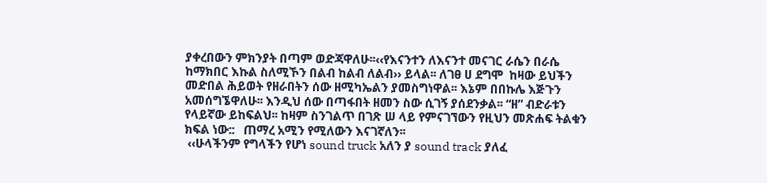ያቀረበውን ምክንያት በጣም ወድጃዋለሁ፡፡‹‹የእናንተን ለእናንተ መናገር ራሴን በራሴ ከማክበር እኩል ስለሚኾን በልብ ከልብ ለልብ›› ይላል፡፡ ለገፀ ሀ ደግሞ  ከዛው ይህችን መድበል ሕይወት የዘራበትን ሰው ዘሚካኤልን ያመስግነዋል፡፡ እኔም በበኩሌ እጅጉን አመሰግኜዋለሁ፡፡ እንዲህ ሰው በጣፋበት ዘመን ስው ሲገኝ ያሰደንቃል፡፡ “ዘ” ብድራቱን የላይኛው ይከፍልህ፡፡ ከዛም ስንገልጥ በገጽ ሠ ላይ የምናገኘውን የዚህን መጽሐፍ ትልቁን ክፍል ነው::   ጠማረ አሚን የሚለውን እናገኛለን፡፡
 ‹‹ሁላችንም የግላችን የሆነ sound truck አለን ያ sound track ያለፈ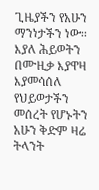ጊዜያችን የአሁን ማንነታችን ነው፡፡ እያለ ሕይወትን በሙዚቃ እያዋዛ እያመሳሰለ የህይወታችን መሰረት የሆኑትን አሁን ቅድም ዛሬ ትላንት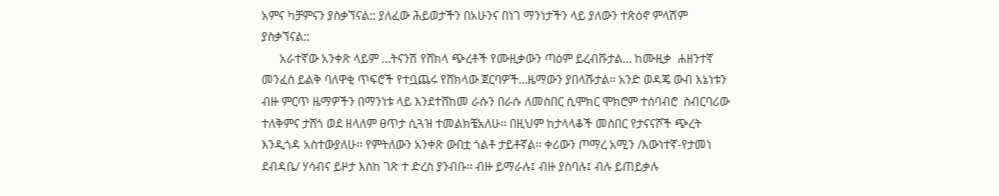አምና ካቻምናን ያስቃኘናል:: ያለፈው ሕይወታችን በአሁንና በነገ ማንነታችን ላይ ያለውን ተጽዕኖ ምላሽም ያስቃኘናል::
      አራተኛው አንቀጽ ላይም …ትናንሽ የሸክላ ጭረቶች የሙዚቃውን ጣዕም ይረብሹታል… ከሙዚቃ  ሐዘንተኛ መንፈስ ይልቅ ባለዋቂ ጥፍሮች የተቧጨሩ የሸክላው ጀርባዎች…ዜማውን ያበላሹታል፡፡ አንድ ወዳጄ ውብ እኔነቱን ብዙ ምርጥ ዜማዎችን በማንነቱ ላይ እንደተሸከመ ራሱን በራሱ ለመስበር ሲሞክር ሞክሮም ተሰባብሮ  ስብርባሪው ተለቅምና ታሸጎ ወደ ዘላለም ፀጥታ ሲጓዝ ተመልክቼአለሁ፡፡ በዚህም ከታላላቆች መስበር የታናናሾች ጭረት እንዲጎዳ አስተውያለሁ፡፡ የምትለውን አንቀጽ ውበቷ ጎልቶ ታይቶኛል፡፡ ቀሪውን ጦማረ አሚን /እውነተኛ-የታመነ ደብዳቤ/ ሃሳብና ይዞታ እስከ ገጽ ተ ድረስ ያንብቡ፡፡ ብዙ ይማራሉ፤ ብዙ ያስባሉ፤ ብሉ ይጠይቃሉ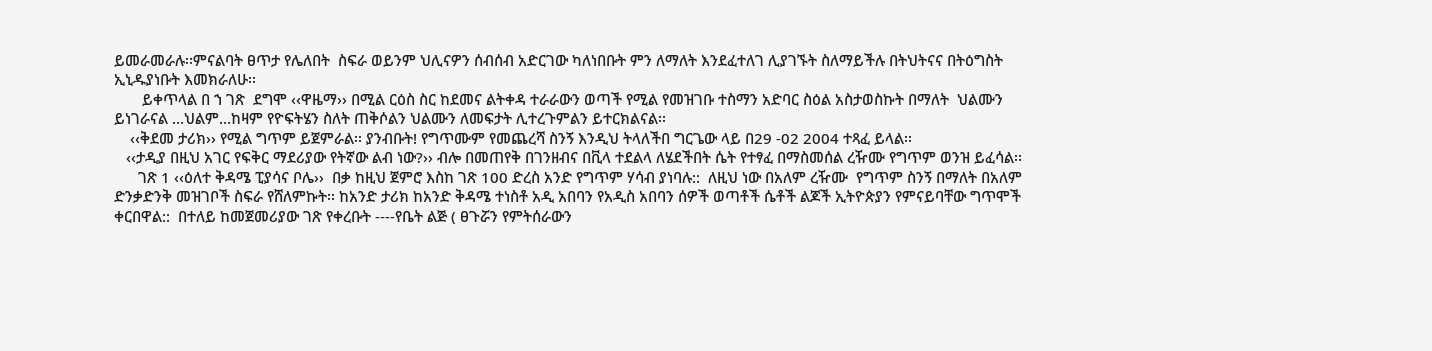ይመራመራሉ፡፡ምናልባት ፀጥታ የሌለበት  ስፍራ ወይንም ህሊናዎን ሰብሰብ አድርገው ካለነበቡት ምን ለማለት እንደፈተለገ ሊያገኙት ስለማይችሉ በትህትናና በትዕግስት ኢኒዱያነቡት እመክራለሁ፡፡
       ይቀጥላል በ ኀ ገጽ  ደግሞ ‹‹ዋዜማ›› በሚል ርዕስ ስር ከደመና ልትቀዳ ተራራውን ወጣች የሚል የመዝገቡ ተስማን አድባር ስዕል አስታወስኩት በማለት  ህልሙን ይነገራናል …ህልም…ከዛም የዮፍትሄን ስለት ጠቅሶልን ህልሙን ለመፍታት ሊተረጉምልን ይተርክልናል፡፡
    ‹‹ቅደመ ታሪክ›› የሚል ግጥም ይጀምራል፡፡ ያንብቡት! የግጥሙም የመጨረሻ ስንኝ እንዲህ ትላለችበ ግርጌው ላይ በ29 -02 2004 ተጻፈ ይላል፡፡
   ‹‹ታዲያ በዚህ አገር የፍቅር ማደሪያው የትኛው ልብ ነው?›› ብሎ በመጠየቅ በገንዘብና በቪላ ተደልላ ለሄደችበት ሴት የተፃፈ በማስመሰል ረዥሙ የግጥም ወንዝ ይፈሳል፡፡
      ገጽ 1 ‹‹ዕለተ ቅዳሜ ፒያሳና ቦሌ››  በቃ ከዚህ ጀምሮ እስከ ገጽ 100 ድረስ አንድ የግጥም ሃሳብ ያነባሉ::  ለዚህ ነው በአለም ረዥሙ  የግጥም ስንኝ በማለት በአለም ድንቃድንቅ መዝገቦች ስፍራ የሸለምኩት፡፡ ከአንድ ታሪክ ከአንድ ቅዳሜ ተነስቶ አዲ አበባን የአዲስ አበባን ሰዎች ወጣቶች ሴቶች ልጆች ኢትዮጵያን የምናይባቸው ግጥሞች ቀርበዋል::  በተለይ ከመጀመሪያው ገጽ የቀረቡት ----የቤት ልጅ ( ፀጉሯን የምትሰራውን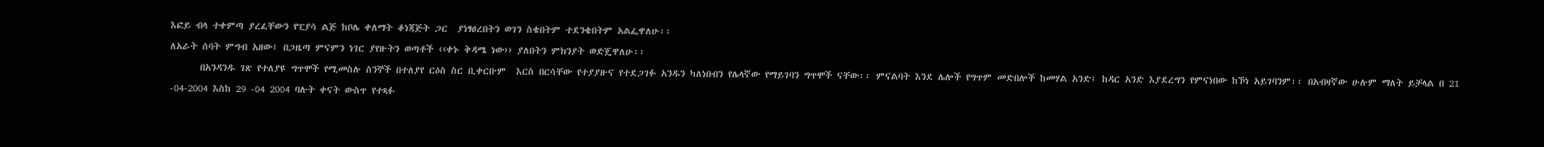እፎይ ብላ ተቀምጣ ያረፈቸውን የፒያሳ ልጅ ከቦሌ ቀለማት ቆነጃጅት ጋር  ያነፃፀረበትን ወገን ስቄበትም ተደንቄበትም አልፌዋለሁ፡፡
ለአራት ሰባት ምግብ አዘው፤ በጋዜጣ ምናምን ነገር ያየዙትን ወጣቶች ‹‹ቀኑ ቅዳሜ ነው›› ያለበትን ምክንያት ወድጄዋለሁ፡፡
      በአንዳንዱ ገጽ የተለያዩ ግጥሞች የሚመስሉ ስንኞች በተለያየ ርዕስ ስር ቢቀርቡም  እርስ በርሳቸው የተያያዙና የተደጋገፉ አንዱን ካለነበብን የሌላኛው የማይገባን ግጥሞች ናቸው፡፡ ምናልባት እንደ ሌሎች የግጥም መድበሎች ከመሃል አንድ፤ ከዳር አንድ እያደረግን የምናነበው ከኾነ አይገባንም፡፡ በአብዛኛው ሁሉም ማለት ይቻላል በ 21 -04-2004 እስከ 29 -04 2004 ባሉት ቀናት ውስጥ የተጻፉ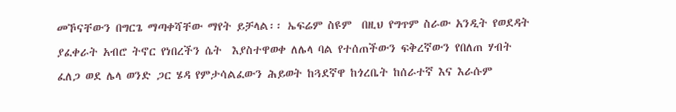መኾናቸውን በግርጌ ማጣቀሻቸው ማየት ይቻላል፡፡ ኤፍሬም ስዩም  በዚህ የግጥም ስራው አንዲት የወደዳት ያፈቀራት አብሮ ትኖር የነበረችን ሴት  እያስተዋወቀ ለሌላ ባል የተሰጠችውን ፍቅረኛውን የበለጠ ሃብት ፈለጋ ወደ ሌላ ወንድ ጋር ሄዳ የምታሳልፈውን ሕይወት ከጓደኛዋ ከጎረቤት ከሰራተኛ እና እራሱም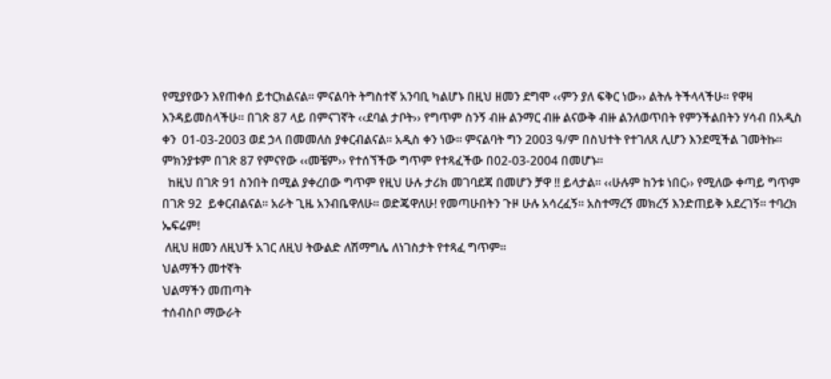የሚያየውን እየጠቀሰ ይተርክልናል፡፡ ምናልባት ትግስተኛ አንባቢ ካልሆኑ በዚህ ዘመን ደግሞ ‹‹ምን ያለ ፍቅር ነው›› ልትሉ ትችላላችሁ፡፡ የዋዛ እንዳይመስላችሁ፡፡ በገጽ 87 ላይ በምናገኛት ‹‹ደባል ታቦት›› የግጥም ስንኝ ብዙ ልንማር ብዙ ልናውቅ ብዙ ልንለወጥበት የምንችልበትን ሃሳብ በአዲስ ቀን  01-03-2003 ወደ ኃላ በመመለስ ያቀርብልናል፡፡ አዲስ ቀን ነው፡፡ ምናልባት ግን 2003 ዓ/ም በስህተት የተገለጸ ሊሆን እንደሚችል ገመትኩ፡፡ ምክንያቱም በገጽ 87 የምናየው ‹‹መቼም›› የተሰኘችው ግጥም የተጻፈችው በ02-03-2004 በመሆኑ፡፡
  ከዚህ በገጽ 91 ስንበት በሚል ያቀረበው ግጥም የዚህ ሁሉ ታሪክ መገባደጃ በመሆን ቻዋ !! ይላታል፡፡ ‹‹ሁሉም ከንቱ ነበር›› የሚለው ቀጣይ ግጥም በገጽ 92  ይቀርብልናል፡፡ አራት ጊዜ አንብቤዋለሁ፡፡ ወድጄዋለሁ! የመጣሁበትን ጉዞ ሁሉ አሳረፈኝ፡፡ አስተማረኝ መክረኝ እንድጠይቅ አደረገኝ፡፡ ተባረክ ኤፍሬም!
 ለዚህ ዘመን ለዚህች አገር ለዚህ ትውልድ ለሽማግሌ ለነገስታት የተጻፈ ግጥም፡፡
ህልማችን መተኛት
ህልማችን መጠጣት
ተሰብስቦ ማውራት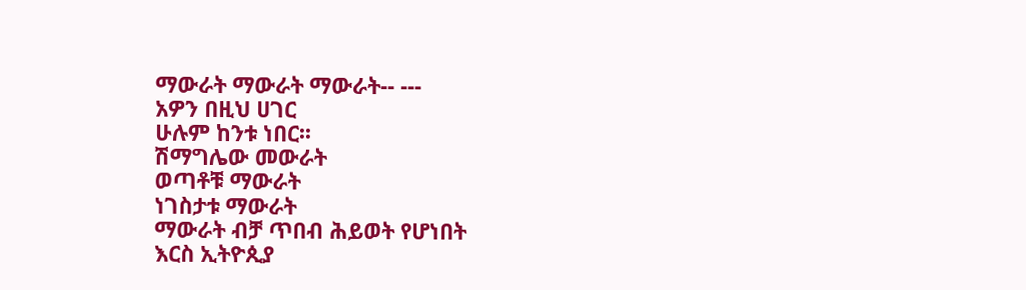ማውራት ማውራት ማውራት-- ---
አዎን በዚህ ሀገር
ሁሉም ከንቱ ነበር፡፡
ሽማግሌው መውራት
ወጣቶቹ ማውራት
ነገስታቱ ማውራት
ማውራት ብቻ ጥበብ ሕይወት የሆነበት
እርስ ኢትዮጲያ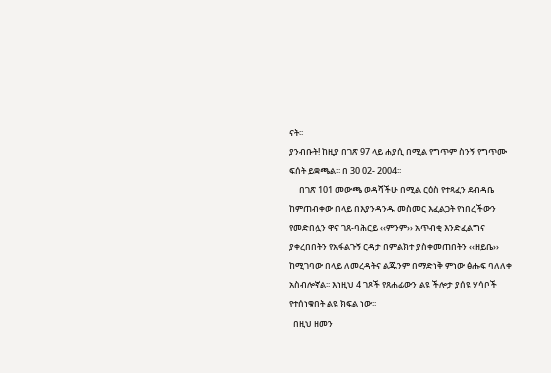ናት፡፡
ያንብቡት! ከዚያ በገጽ 97 ላይ ሐያሲ በሚል የግጥም ስንኝ የግጥሙ ፍሰት ይቋጫል፡፡ በ 30 02- 2004፡፡
     በገጽ 101 መውጫ ወዳሻችሁ በሚል ርዕስ የተጻፈን ደብዳቤ ከምጠብቀው በላይ በእያንዳንዱ መስመር እፈልጋት የነበረችውን የመድበሏን ዋና ገጸ-ባሕርይ ‹‹ምንም›› አጥብቂ እንድፈልግና ያቀረበበትን የአፋልጉኝ ርዳታ በምልክተ ያስቀመጠበትን ‹‹ዘይቤ›› ከሚገባው በላይ ለመረዳትና ልጁንም በማድነቅ ምነው ፅሑፍ ባለለቀ አስብሎኛል፡፡ እነዚህ 4 ገጾች የጸሐፊውን ልዩ ችሎታ ያሰዩ ሃሳቦች የተሰነቁበት ልዩ ክፍል ነው፡፡
  በዚህ ዘመን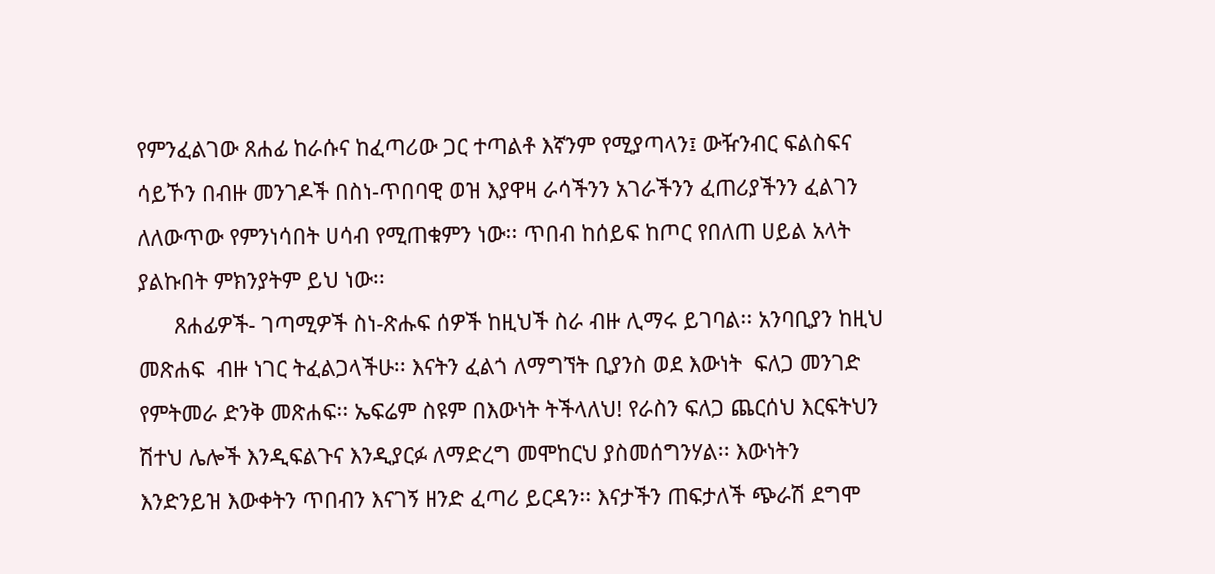የምንፈልገው ጸሐፊ ከራሱና ከፈጣሪው ጋር ተጣልቶ እኛንም የሚያጣላን፤ ውዥንብር ፍልስፍና ሳይኾን በብዙ መንገዶች በስነ-ጥበባዊ ወዝ እያዋዛ ራሳችንን አገራችንን ፈጠሪያችንን ፈልገን ለለውጥው የምንነሳበት ሀሳብ የሚጠቁምን ነው፡፡ ጥበብ ከሰይፍ ከጦር የበለጠ ሀይል አላት ያልኩበት ምክንያትም ይህ ነው፡፡
      ጸሐፊዎች- ገጣሚዎች ስነ-ጽሑፍ ሰዎች ከዚህች ስራ ብዙ ሊማሩ ይገባል፡፡ አንባቢያን ከዚህ መጽሐፍ  ብዙ ነገር ትፈልጋላችሁ፡፡ እናትን ፈልጎ ለማግኘት ቢያንስ ወደ እውነት  ፍለጋ መንገድ የምትመራ ድንቅ መጽሐፍ፡፡ ኤፍሬም ስዩም በእውነት ትችላለህ! የራስን ፍለጋ ጨርሰህ እርፍትህን ሽተህ ሌሎች እንዲፍልጉና እንዲያርፉ ለማድረግ መሞከርህ ያስመሰግንሃል፡፡ እውነትን እንድንይዝ እውቀትን ጥበብን እናገኝ ዘንድ ፈጣሪ ይርዳን፡፡ እናታችን ጠፍታለች ጭራሽ ደግሞ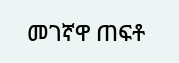መገኛዋ ጠፍቶ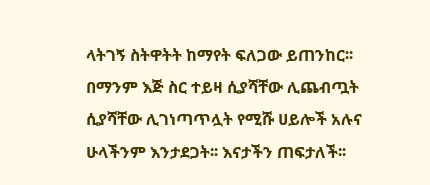ላትገኝ ስትዋትት ከማየት ፍለጋው ይጠንከር፡፡በማንም እጅ ስር ተይዛ ሲያሻቸው ሊጨብጧት ሲያሻቸው ሊገነጣጥሏት የሚሹ ሀይሎች አሉና ሁላችንም እንታደጋት፡፡ እናታችን ጠፍታለች፡፡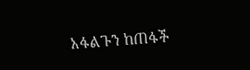አፋልጉን ከጠፋች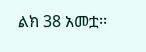ልክ 38 አመቷ፡፡